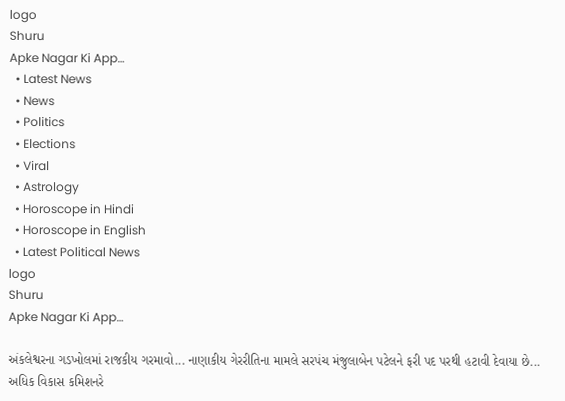logo
Shuru
Apke Nagar Ki App…
  • Latest News
  • News
  • Politics
  • Elections
  • Viral
  • Astrology
  • Horoscope in Hindi
  • Horoscope in English
  • Latest Political News
logo
Shuru
Apke Nagar Ki App…

અંકલેશ્વરના ગડખોલમાં રાજકીય ગરમાવો... નાણાકીય ગેરરીતિના મામલે સરપંચ મંજુલાબેન પટેલને ફરી પદ પરથી હટાવી દેવાયા છે... અધિક વિકાસ કમિશનરે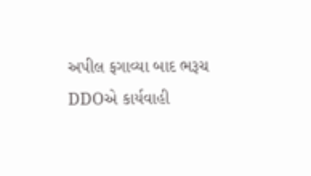અપીલ ફગાવ્યા બાદ ભરૂચ DDOએ કાર્યવાહી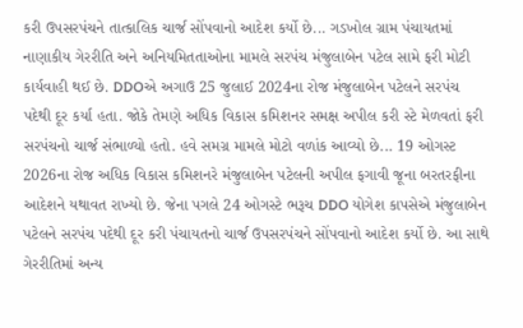કરી ઉપસરપંચને તાત્કાલિક ચાર્જ સોંપવાનો આદેશ કર્યો છે... ગડખોલ ગ્રામ પંચાયતમાં નાણાકીય ગેરરીતિ અને અનિયમિતતાઓના મામલે સરપંચ મંજુલાબેન પટેલ સામે ફરી મોટી કાર્યવાહી થઈ છે. DDOએ અગાઉ 25 જુલાઈ 2024ના રોજ મંજુલાબેન પટેલને સરપંચ પદેથી દૂર કર્યા હતા. જોકે તેમણે અધિક વિકાસ કમિશનર સમક્ષ અપીલ કરી સ્ટે મેળવતાં ફરી સરપંચનો ચાર્જ સંભાળ્યો હતો. હવે સમગ્ર મામલે મોટો વળાંક આવ્યો છે... 19 ઓગસ્ટ 2026ના રોજ અધિક વિકાસ કમિશનરે મંજુલાબેન પટેલની અપીલ ફગાવી જૂના બરતરફીના આદેશને યથાવત રાખ્યો છે. જેના પગલે 24 ઓગસ્ટે ભરૂચ DDO યોગેશ કાપસેએ મંજુલાબેન પટેલને સરપંચ પદેથી દૂર કરી પંચાયતનો ચાર્જ ઉપસરપંચને સોંપવાનો આદેશ કર્યો છે. આ સાથે ગેરરીતિમાં અન્ય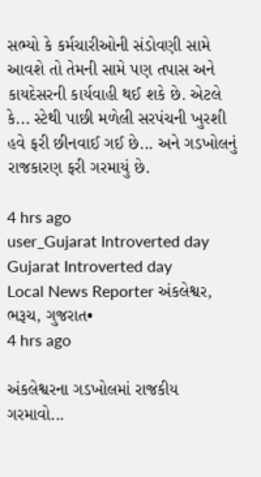સભ્યો કે કર્મચારીઓની સંડોવણી સામે આવશે તો તેમની સામે પણ તપાસ અને કાયદેસરની કાર્યવાહી થઈ શકે છે. એટલે કે... સ્ટેથી પાછી મળેલી સરપંચની ખુરશી હવે ફરી છીનવાઈ ગઈ છે... અને ગડખોલનું રાજકારણ ફરી ગરમાયું છે.

4 hrs ago
user_Gujarat Introverted day
Gujarat Introverted day
Local News Reporter અંકલેશ્વર, ભરૂચ, ગુજરાત•
4 hrs ago

અંકલેશ્વરના ગડખોલમાં રાજકીય ગરમાવો...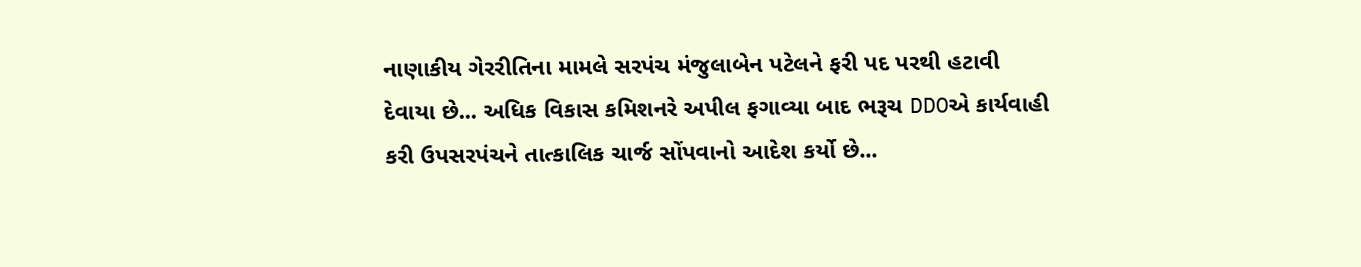નાણાકીય ગેરરીતિના મામલે સરપંચ મંજુલાબેન પટેલને ફરી પદ પરથી હટાવી દેવાયા છે... અધિક વિકાસ કમિશનરે અપીલ ફગાવ્યા બાદ ભરૂચ DDOએ કાર્યવાહી કરી ઉપસરપંચને તાત્કાલિક ચાર્જ સોંપવાનો આદેશ કર્યો છે...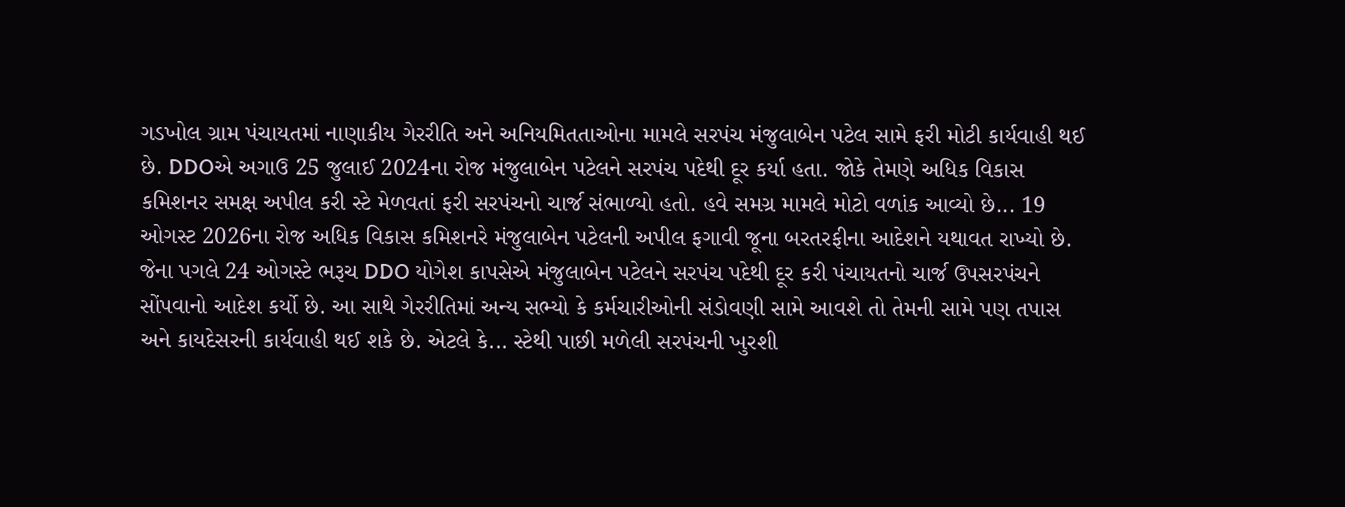ગડખોલ ગ્રામ પંચાયતમાં નાણાકીય ગેરરીતિ અને અનિયમિતતાઓના મામલે સરપંચ મંજુલાબેન પટેલ સામે ફરી મોટી કાર્યવાહી થઈ છે. DDOએ અગાઉ 25 જુલાઈ 2024ના રોજ મંજુલાબેન પટેલને સરપંચ પદેથી દૂર કર્યા હતા. જોકે તેમણે અધિક વિકાસ કમિશનર સમક્ષ અપીલ કરી સ્ટે મેળવતાં ફરી સરપંચનો ચાર્જ સંભાળ્યો હતો. હવે સમગ્ર મામલે મોટો વળાંક આવ્યો છે... 19 ઓગસ્ટ 2026ના રોજ અધિક વિકાસ કમિશનરે મંજુલાબેન પટેલની અપીલ ફગાવી જૂના બરતરફીના આદેશને યથાવત રાખ્યો છે. જેના પગલે 24 ઓગસ્ટે ભરૂચ DDO યોગેશ કાપસેએ મંજુલાબેન પટેલને સરપંચ પદેથી દૂર કરી પંચાયતનો ચાર્જ ઉપસરપંચને સોંપવાનો આદેશ કર્યો છે. આ સાથે ગેરરીતિમાં અન્ય સભ્યો કે કર્મચારીઓની સંડોવણી સામે આવશે તો તેમની સામે પણ તપાસ અને કાયદેસરની કાર્યવાહી થઈ શકે છે. એટલે કે... સ્ટેથી પાછી મળેલી સરપંચની ખુરશી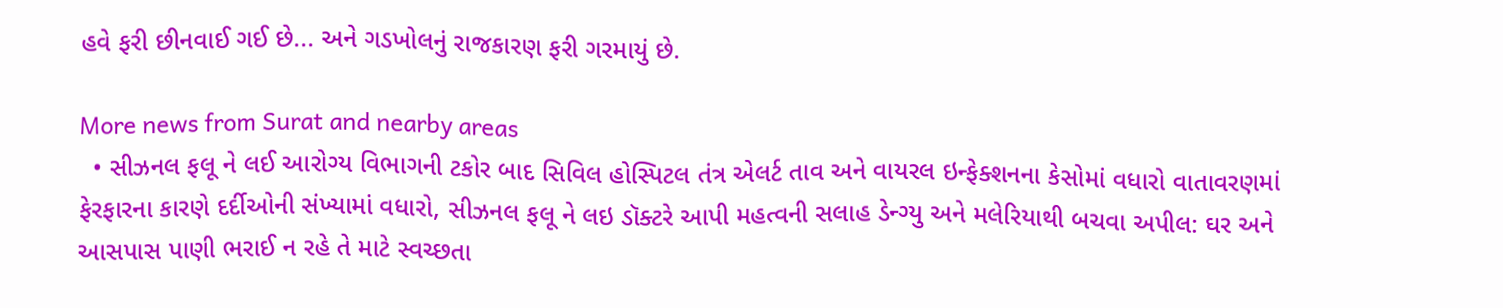હવે ફરી છીનવાઈ ગઈ છે... અને ગડખોલનું રાજકારણ ફરી ગરમાયું છે.

More news from Surat and nearby areas
  • સીઝનલ ફલૂ ને લઈ આરોગ્ય વિભાગની ટકોર બાદ સિવિલ હોસ્પિટલ તંત્ર એલર્ટ તાવ અને વાયરલ ઇન્ફેક્શનના કેસોમાં વધારો વાતાવરણમાં ફેરફારના કારણે દર્દીઓની સંખ્યામાં વધારો, સીઝનલ ફલૂ ને લઇ ડૉક્ટરે આપી મહત્વની સલાહ ડેન્ગ્યુ અને મલેરિયાથી બચવા અપીલ: ઘર અને આસપાસ પાણી ભરાઈ ન રહે તે માટે સ્વચ્છતા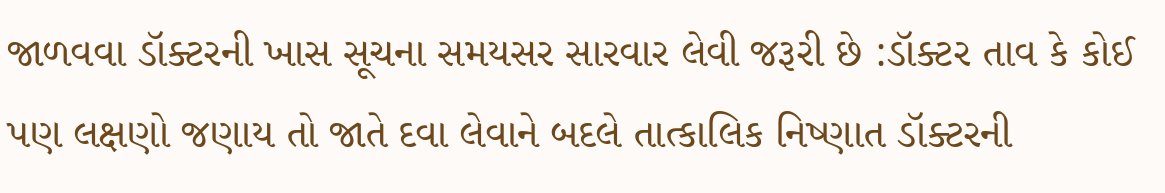જાળવવા ડૉક્ટરની ખાસ સૂચના સમયસર સારવાર લેવી જરૂરી છે :ડૉક્ટર તાવ કે કોઈ પણ લક્ષણો જણાય તો જાતે દવા લેવાને બદલે તાત્કાલિક નિષ્ણાત ડૉક્ટરની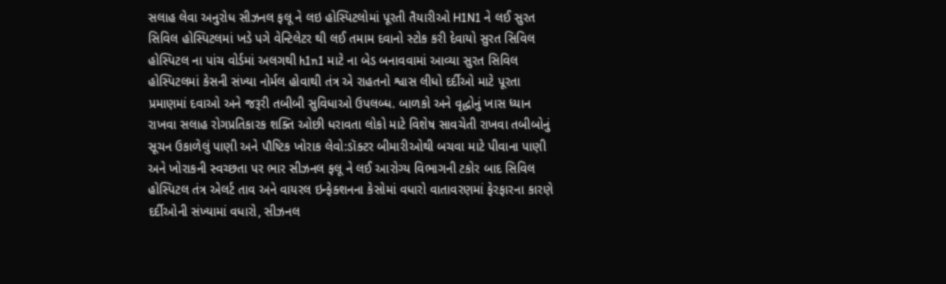સલાહ લેવા અનુરોધ સીઝનલ ફલૂ ને લઇ હોસ્પિટલોમાં પૂરતી તૈયારીઓ H1N1 ને લઈ સુરત સિવિલ હોસ્પિટલમાં ખડે પગે વેન્ટિલેટર થી લઈ તમામ દવાનો સ્ટોક કરી દેવાયો સુરત સિવિલ હોસ્પિટલ ના પાંચ વોર્ડમાં અલગથી h1n1 માટે ના બેડ બનાવવામાં આવ્યા સુરત સિવિલ હોસ્પિટલમાં કેસની સંખ્યા નોર્મલ હોવાથી તંત્ર એ રાહતનો શ્વાસ લીધો દર્દીઓ માટે પૂરતા પ્રમાણમાં દવાઓ અને જરૂરી તબીબી સુવિધાઓ ઉપલબ્ધ. બાળકો અને વૃદ્ધોનું ખાસ ધ્યાન રાખવા સલાહ રોગપ્રતિકારક શક્તિ ઓછી ધરાવતા લોકો માટે વિશેષ સાવચેતી રાખવા તબીબોનું સૂચન ઉકાળેલું પાણી અને પૌષ્ટિક ખોરાક લેવો:ડૉક્ટર બીમારીઓથી બચવા માટે પીવાના પાણી અને ખોરાકની સ્વચ્છતા પર ભાર સીઝનલ ફલૂ ને લઈ આરોગ્ય વિભાગની ટકોર બાદ સિવિલ હોસ્પિટલ તંત્ર એલર્ટ તાવ અને વાયરલ ઇન્ફેક્શનના કેસોમાં વધારો વાતાવરણમાં ફેરફારના કારણે દર્દીઓની સંખ્યામાં વધારો, સીઝનલ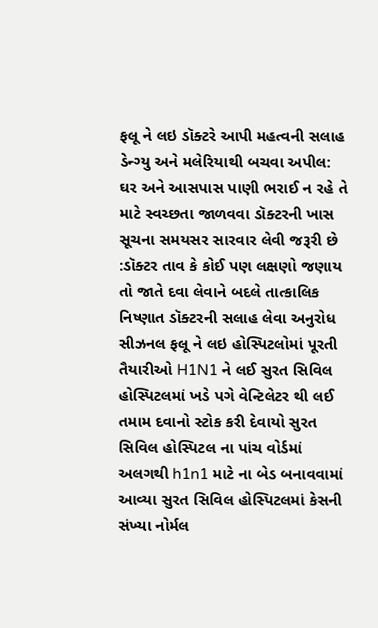ફલૂ ને લઇ ડૉક્ટરે આપી મહત્વની સલાહ ડેન્ગ્યુ અને મલેરિયાથી બચવા અપીલ: ઘર અને આસપાસ પાણી ભરાઈ ન રહે તે માટે સ્વચ્છતા જાળવવા ડૉક્ટરની ખાસ સૂચના સમયસર સારવાર લેવી જરૂરી છે :ડૉક્ટર તાવ કે કોઈ પણ લક્ષણો જણાય તો જાતે દવા લેવાને બદલે તાત્કાલિક નિષ્ણાત ડૉક્ટરની સલાહ લેવા અનુરોધ સીઝનલ ફલૂ ને લઇ હોસ્પિટલોમાં પૂરતી તૈયારીઓ H1N1 ને લઈ સુરત સિવિલ હોસ્પિટલમાં ખડે પગે વેન્ટિલેટર થી લઈ તમામ દવાનો સ્ટોક કરી દેવાયો સુરત સિવિલ હોસ્પિટલ ના પાંચ વોર્ડમાં અલગથી h1n1 માટે ના બેડ બનાવવામાં આવ્યા સુરત સિવિલ હોસ્પિટલમાં કેસની સંખ્યા નોર્મલ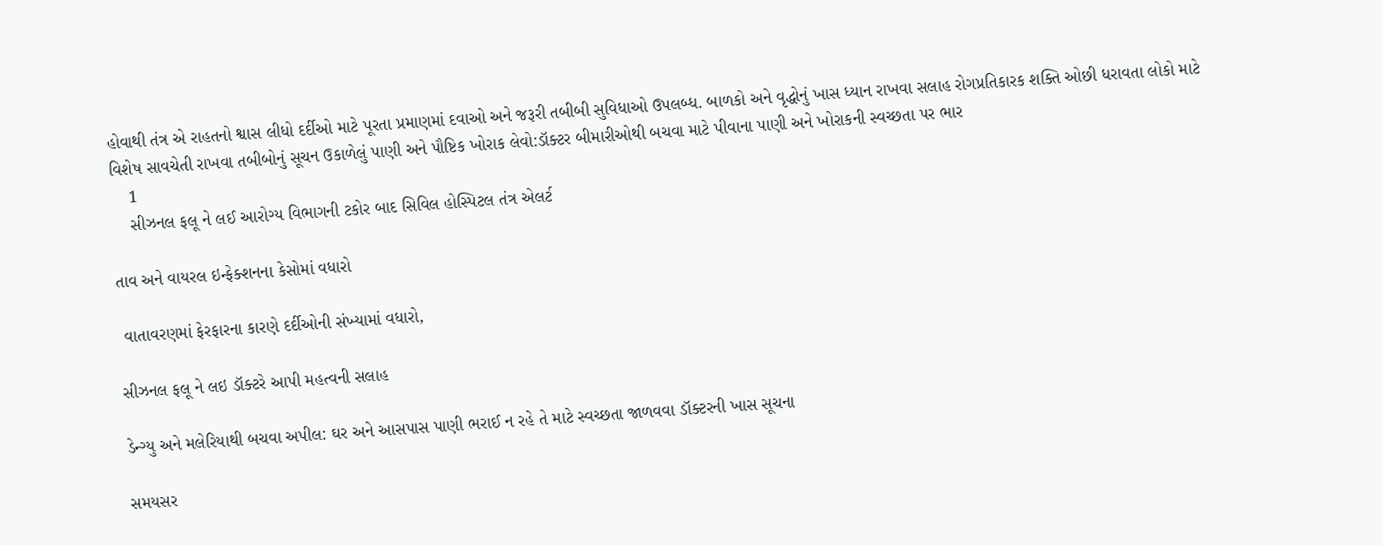હોવાથી તંત્ર એ રાહતનો શ્વાસ લીધો દર્દીઓ માટે પૂરતા પ્રમાણમાં દવાઓ અને જરૂરી તબીબી સુવિધાઓ ઉપલબ્ધ. બાળકો અને વૃદ્ધોનું ખાસ ધ્યાન રાખવા સલાહ રોગપ્રતિકારક શક્તિ ઓછી ધરાવતા લોકો માટે વિશેષ સાવચેતી રાખવા તબીબોનું સૂચન ઉકાળેલું પાણી અને પૌષ્ટિક ખોરાક લેવો:ડૉક્ટર બીમારીઓથી બચવા માટે પીવાના પાણી અને ખોરાકની સ્વચ્છતા પર ભાર
    1
    સીઝનલ ફલૂ ને લઈ આરોગ્ય વિભાગની ટકોર બાદ સિવિલ હોસ્પિટલ તંત્ર એલર્ટ

તાવ અને વાયરલ ઇન્ફેક્શનના કેસોમાં વધારો

 વાતાવરણમાં ફેરફારના કારણે દર્દીઓની સંખ્યામાં વધારો,

સીઝનલ ફલૂ ને લઇ ડૉક્ટરે આપી મહત્વની સલાહ

ડેન્ગ્યુ અને મલેરિયાથી બચવા અપીલ: ઘર અને આસપાસ પાણી ભરાઈ ન રહે તે માટે સ્વચ્છતા જાળવવા ડૉક્ટરની ખાસ સૂચના

સમયસર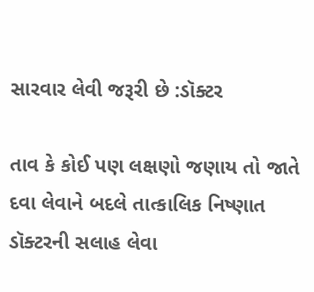સારવાર લેવી જરૂરી છે :ડૉક્ટર

તાવ કે કોઈ પણ લક્ષણો જણાય તો જાતે દવા લેવાને બદલે તાત્કાલિક નિષ્ણાત ડૉક્ટરની સલાહ લેવા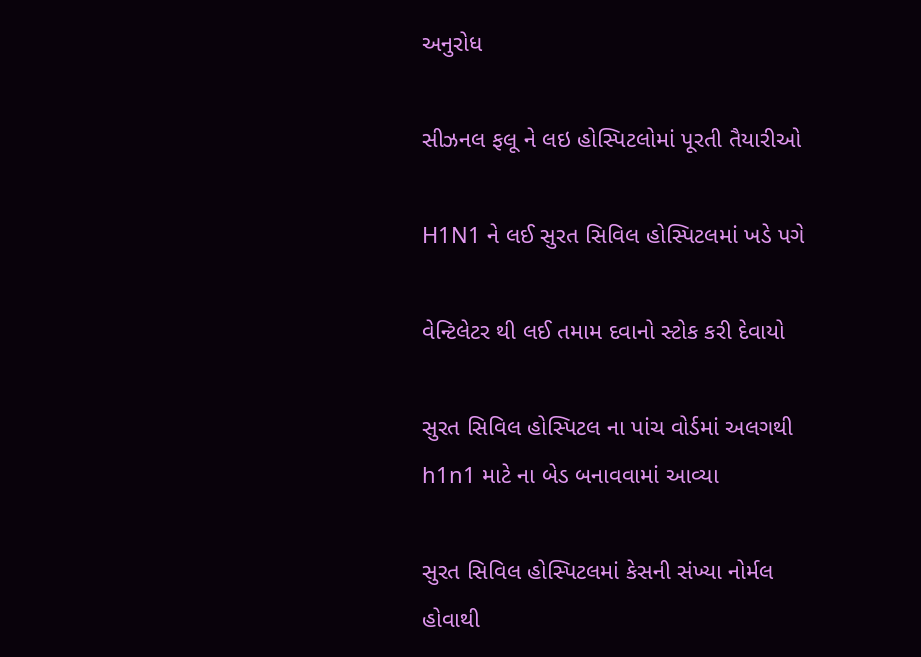અનુરોધ

સીઝનલ ફલૂ ને લઇ હોસ્પિટલોમાં પૂરતી તૈયારીઓ

H1N1 ને લઈ સુરત સિવિલ હોસ્પિટલમાં ખડે પગે

વેન્ટિલેટર થી લઈ તમામ દવાનો સ્ટોક કરી દેવાયો

સુરત સિવિલ હોસ્પિટલ ના પાંચ વોર્ડમાં અલગથી h1n1 માટે ના બેડ બનાવવામાં આવ્યા

સુરત સિવિલ હોસ્પિટલમાં કેસની સંખ્યા નોર્મલ હોવાથી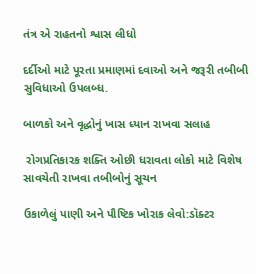તંત્ર એ રાહતનો શ્વાસ લીધો

દર્દીઓ માટે પૂરતા પ્રમાણમાં દવાઓ અને જરૂરી તબીબી સુવિધાઓ ઉપલબ્ધ.

બાળકો અને વૃદ્ધોનું ખાસ ધ્યાન રાખવા સલાહ

 રોગપ્રતિકારક શક્તિ ઓછી ધરાવતા લોકો માટે વિશેષ સાવચેતી રાખવા તબીબોનું સૂચન

ઉકાળેલું પાણી અને પૌષ્ટિક ખોરાક લેવો:ડૉક્ટર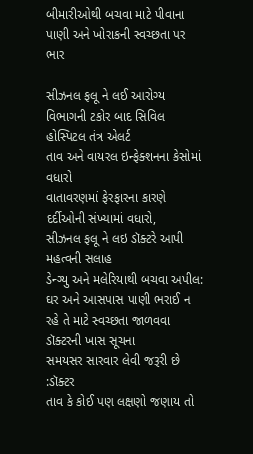બીમારીઓથી બચવા માટે પીવાના પાણી અને ખોરાકની સ્વચ્છતા પર ભાર

સીઝનલ ફલૂ ને લઈ આરોગ્ય વિભાગની ટકોર બાદ સિવિલ હોસ્પિટલ તંત્ર એલર્ટ
તાવ અને વાયરલ ઇન્ફેક્શનના કેસોમાં વધારો
વાતાવરણમાં ફેરફારના કારણે દર્દીઓની સંખ્યામાં વધારો,
સીઝનલ ફલૂ ને લઇ ડૉક્ટરે આપી મહત્વની સલાહ
ડેન્ગ્યુ અને મલેરિયાથી બચવા અપીલ: ઘર અને આસપાસ પાણી ભરાઈ ન રહે તે માટે સ્વચ્છતા જાળવવા ડૉક્ટરની ખાસ સૂચના
સમયસર સારવાર લેવી જરૂરી છે :ડૉક્ટર
તાવ કે કોઈ પણ લક્ષણો જણાય તો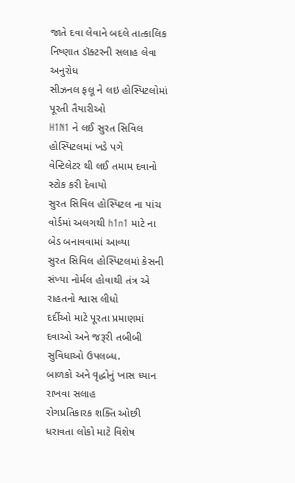જાતે દવા લેવાને બદલે તાત્કાલિક નિષ્ણાત ડૉક્ટરની સલાહ લેવા અનુરોધ
સીઝનલ ફલૂ ને લઇ હોસ્પિટલોમાં પૂરતી તૈયારીઓ
H1N1 ને લઈ સુરત સિવિલ હોસ્પિટલમાં ખડે પગે
વેન્ટિલેટર થી લઈ તમામ દવાનો સ્ટોક કરી દેવાયો
સુરત સિવિલ હોસ્પિટલ ના પાંચ વોર્ડમાં અલગથી h1n1 માટે ના બેડ બનાવવામાં આવ્યા
સુરત સિવિલ હોસ્પિટલમાં કેસની સંખ્યા નોર્મલ હોવાથી તંત્ર એ રાહતનો શ્વાસ લીધો
દર્દીઓ માટે પૂરતા પ્રમાણમાં દવાઓ અને જરૂરી તબીબી સુવિધાઓ ઉપલબ્ધ.
બાળકો અને વૃદ્ધોનું ખાસ ધ્યાન રાખવા સલાહ
રોગપ્રતિકારક શક્તિ ઓછી ધરાવતા લોકો માટે વિશેષ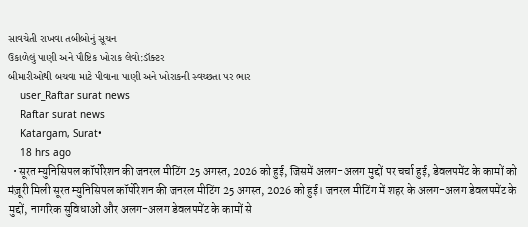સાવચેતી રાખવા તબીબોનું સૂચન
ઉકાળેલું પાણી અને પૌષ્ટિક ખોરાક લેવો:ડૉક્ટર
બીમારીઓથી બચવા માટે પીવાના પાણી અને ખોરાકની સ્વચ્છતા પર ભાર
    user_Raftar surat news
    Raftar surat news
    Katargam, Surat•
    18 hrs ago
  • सूरत म्युनिसिपल कॉर्पोरेशन की जनरल मीटिंग 25 अगस्त, 2026 को हुई, जिसमें अलग-अलग मुद्दों पर चर्चा हुई, डेवलपमेंट के कामों को मंज़ूरी मिली सूरत म्युनिसिपल कॉर्पोरेशन की जनरल मीटिंग 25 अगस्त, 2026 को हुई। जनरल मीटिंग में शहर के अलग-अलग डेवलपमेंट के मुद्दों, नागरिक सुविधाओं और अलग-अलग डेवलपमेंट के कामों से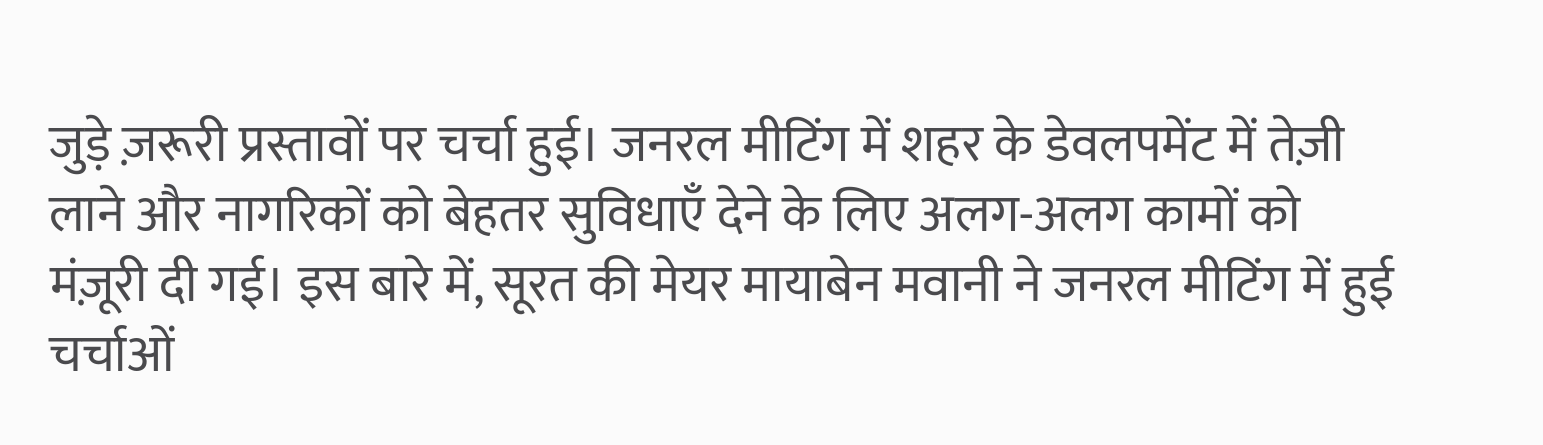जुड़े ज़रूरी प्रस्तावों पर चर्चा हुई। जनरल मीटिंग में शहर के डेवलपमेंट में तेज़ी लाने और नागरिकों को बेहतर सुविधाएँ देने के लिए अलग-अलग कामों को मंज़ूरी दी गई। इस बारे में, सूरत की मेयर मायाबेन मवानी ने जनरल मीटिंग में हुई चर्चाओं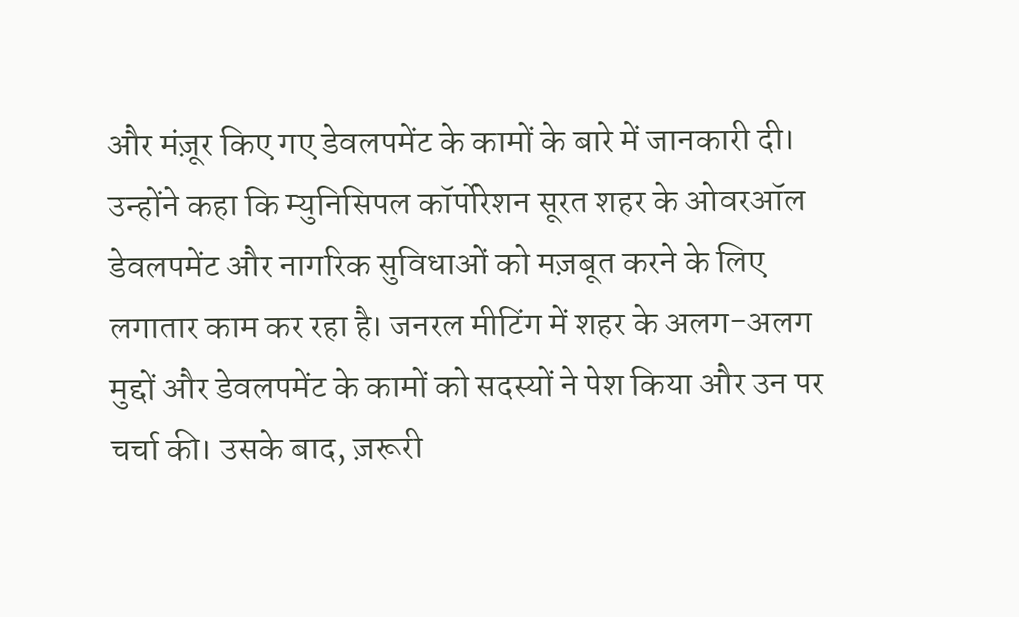और मंज़ूर किए गए डेवलपमेंट के कामों के बारे में जानकारी दी। उन्होंने कहा कि म्युनिसिपल कॉर्पोरेशन सूरत शहर के ओवरऑल डेवलपमेंट और नागरिक सुविधाओं को मज़बूत करने के लिए लगातार काम कर रहा है। जनरल मीटिंग में शहर के अलग-अलग मुद्दों और डेवलपमेंट के कामों को सदस्यों ने पेश किया और उन पर चर्चा की। उसके बाद, ज़रूरी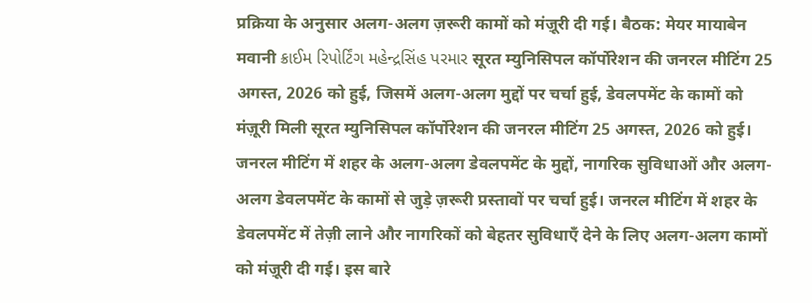प्रक्रिया के अनुसार अलग-अलग ज़रूरी कामों को मंज़ूरी दी गई। बैठक: मेयर मायाबेन मवानी ક્રાઈમ રિપોર્ટિંગ મહેન્દ્રસિંહ પરમાર सूरत म्युनिसिपल कॉर्पोरेशन की जनरल मीटिंग 25 अगस्त, 2026 को हुई, जिसमें अलग-अलग मुद्दों पर चर्चा हुई, डेवलपमेंट के कामों को मंज़ूरी मिली सूरत म्युनिसिपल कॉर्पोरेशन की जनरल मीटिंग 25 अगस्त, 2026 को हुई। जनरल मीटिंग में शहर के अलग-अलग डेवलपमेंट के मुद्दों, नागरिक सुविधाओं और अलग-अलग डेवलपमेंट के कामों से जुड़े ज़रूरी प्रस्तावों पर चर्चा हुई। जनरल मीटिंग में शहर के डेवलपमेंट में तेज़ी लाने और नागरिकों को बेहतर सुविधाएँ देने के लिए अलग-अलग कामों को मंज़ूरी दी गई। इस बारे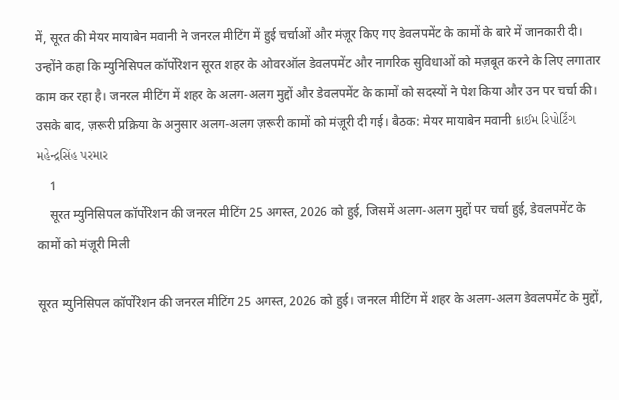में, सूरत की मेयर मायाबेन मवानी ने जनरल मीटिंग में हुई चर्चाओं और मंज़ूर किए गए डेवलपमेंट के कामों के बारे में जानकारी दी। उन्होंने कहा कि म्युनिसिपल कॉर्पोरेशन सूरत शहर के ओवरऑल डेवलपमेंट और नागरिक सुविधाओं को मज़बूत करने के लिए लगातार काम कर रहा है। जनरल मीटिंग में शहर के अलग-अलग मुद्दों और डेवलपमेंट के कामों को सदस्यों ने पेश किया और उन पर चर्चा की। उसके बाद, ज़रूरी प्रक्रिया के अनुसार अलग-अलग ज़रूरी कामों को मंज़ूरी दी गई। बैठक: मेयर मायाबेन मवानी ક્રાઈમ રિપોર્ટિંગ મહેન્દ્રસિંહ પરમાર
    1
    सूरत म्युनिसिपल कॉर्पोरेशन की जनरल मीटिंग 25 अगस्त, 2026 को हुई, जिसमें अलग-अलग मुद्दों पर चर्चा हुई, डेवलपमेंट के कामों को मंज़ूरी मिली

सूरत म्युनिसिपल कॉर्पोरेशन की जनरल मीटिंग 25 अगस्त, 2026 को हुई। जनरल मीटिंग में शहर के अलग-अलग डेवलपमेंट के मुद्दों,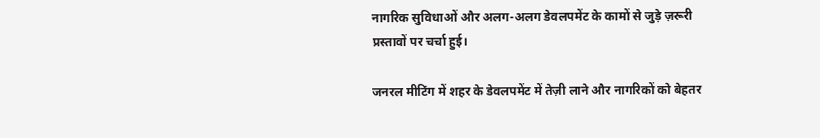नागरिक सुविधाओं और अलग-अलग डेवलपमेंट के कामों से जुड़े ज़रूरी प्रस्तावों पर चर्चा हुई।

जनरल मीटिंग में शहर के डेवलपमेंट में तेज़ी लाने और नागरिकों को बेहतर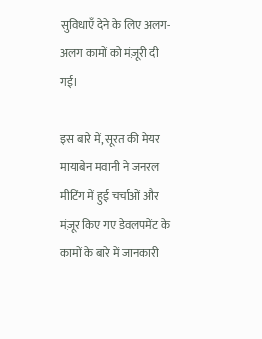सुविधाएँ देने के लिए अलग-अलग कामों को मंज़ूरी दी गई।

इस बारे में, सूरत की मेयर मायाबेन मवानी ने जनरल मीटिंग में हुई चर्चाओं और मंज़ूर किए गए डेवलपमेंट के कामों के बारे में जानकारी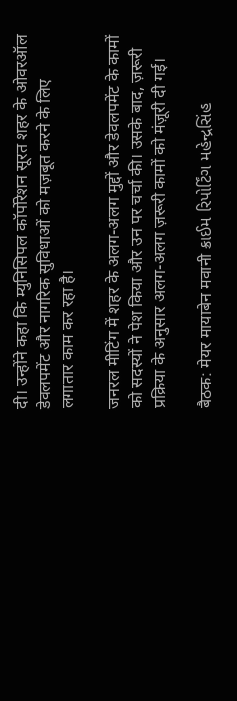दी। उन्होंने कहा कि म्युनिसिपल कॉर्पोरेशन सूरत शहर के ओवरऑल डेवलपमेंट और नागरिक सुविधाओं को मज़बूत करने के लिए लगातार काम कर रहा है।

जनरल मीटिंग में शहर के अलग-अलग मुद्दों और डेवलपमेंट के कामों को सदस्यों ने पेश किया और उन पर चर्चा की। उसके बाद, ज़रूरी प्रक्रिया के अनुसार अलग-अलग ज़रूरी कामों को मंज़ूरी दी गई।

बैठक: मेयर मायाबेन मवानी ક્રાઈમ રિપોર્ટિંગ મહેન્દ્રસિંહ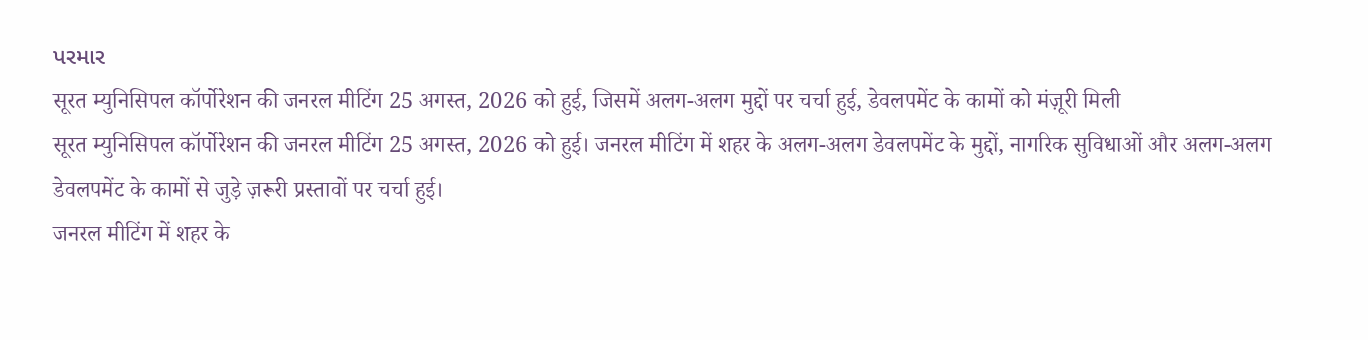પરમાર
सूरत म्युनिसिपल कॉर्पोरेशन की जनरल मीटिंग 25 अगस्त, 2026 को हुई, जिसमें अलग-अलग मुद्दों पर चर्चा हुई, डेवलपमेंट के कामों को मंज़ूरी मिली
सूरत म्युनिसिपल कॉर्पोरेशन की जनरल मीटिंग 25 अगस्त, 2026 को हुई। जनरल मीटिंग में शहर के अलग-अलग डेवलपमेंट के मुद्दों, नागरिक सुविधाओं और अलग-अलग डेवलपमेंट के कामों से जुड़े ज़रूरी प्रस्तावों पर चर्चा हुई।
जनरल मीटिंग में शहर के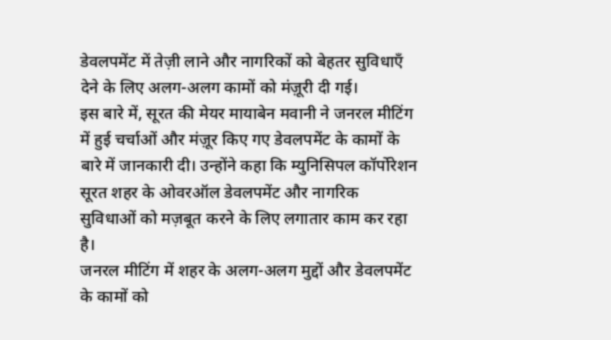डेवलपमेंट में तेज़ी लाने और नागरिकों को बेहतर सुविधाएँ देने के लिए अलग-अलग कामों को मंज़ूरी दी गई।
इस बारे में, सूरत की मेयर मायाबेन मवानी ने जनरल मीटिंग में हुई चर्चाओं और मंज़ूर किए गए डेवलपमेंट के कामों के बारे में जानकारी दी। उन्होंने कहा कि म्युनिसिपल कॉर्पोरेशन सूरत शहर के ओवरऑल डेवलपमेंट और नागरिक सुविधाओं को मज़बूत करने के लिए लगातार काम कर रहा है।
जनरल मीटिंग में शहर के अलग-अलग मुद्दों और डेवलपमेंट के कामों को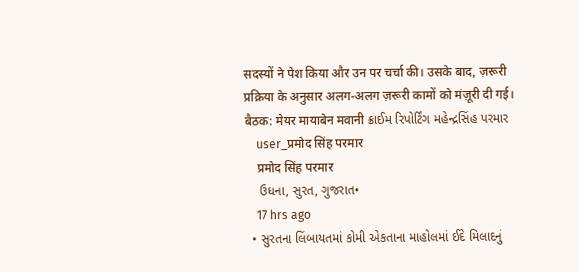सदस्यों ने पेश किया और उन पर चर्चा की। उसके बाद, ज़रूरी प्रक्रिया के अनुसार अलग-अलग ज़रूरी कामों को मंज़ूरी दी गई।
बैठक: मेयर मायाबेन मवानी ક્રાઈમ રિપોર્ટિંગ મહેન્દ્રસિંહ પરમાર
    user_प्रमोद सिंह परमार
    प्रमोद सिंह परमार
    ઉધના, સુરત, ગુજરાત•
    17 hrs ago
  • સુરતના લિંબાયતમાં કોમી એકતાના માહોલમાં ઈદે મિલાદનું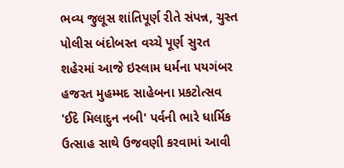ભવ્ય જુલૂસ શાંતિપૂર્ણ રીતે સંપન્ન, ચુસ્ત પોલીસ બંદોબસ્ત વચ્ચે પૂર્ણ સુરત શહેરમાં આજે ઇસ્લામ ધર્મના પયગંબર હજરત મુહમ્મદ સાહેબના પ્રકટોત્સવ 'ઈદે મિલાદુન નબી' પર્વની ભારે ધાર્મિક ઉત્સાહ સાથે ઉજવણી કરવામાં આવી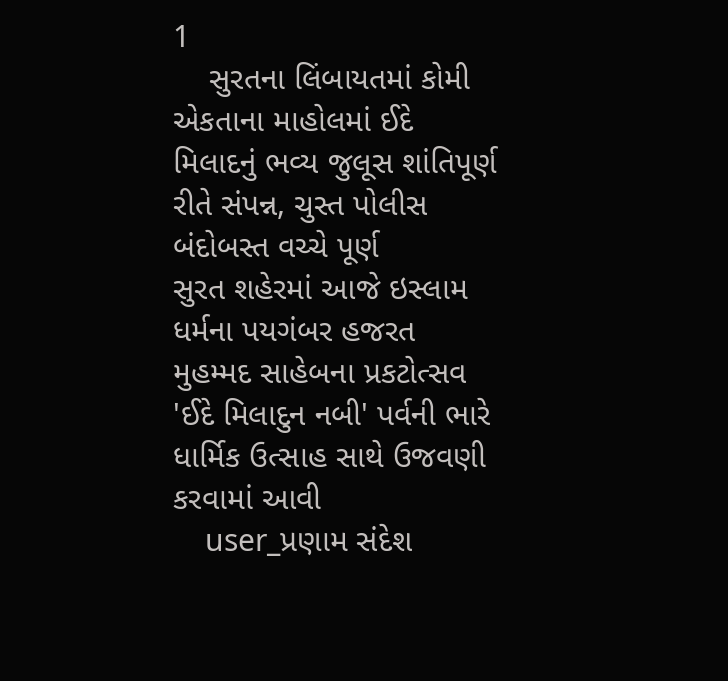1
    સુરતના લિંબાયતમાં કોમી એકતાના માહોલમાં ઈદે મિલાદનું ભવ્ય જુલૂસ શાંતિપૂર્ણ રીતે સંપન્ન, ચુસ્ત પોલીસ બંદોબસ્ત વચ્ચે પૂર્ણ
સુરત શહેરમાં આજે ઇસ્લામ ધર્મના પયગંબર હજરત મુહમ્મદ સાહેબના પ્રકટોત્સવ 'ઈદે મિલાદુન નબી' પર્વની ભારે ધાર્મિક ઉત્સાહ સાથે ઉજવણી કરવામાં આવી
    user_પ્રણામ સંદેશ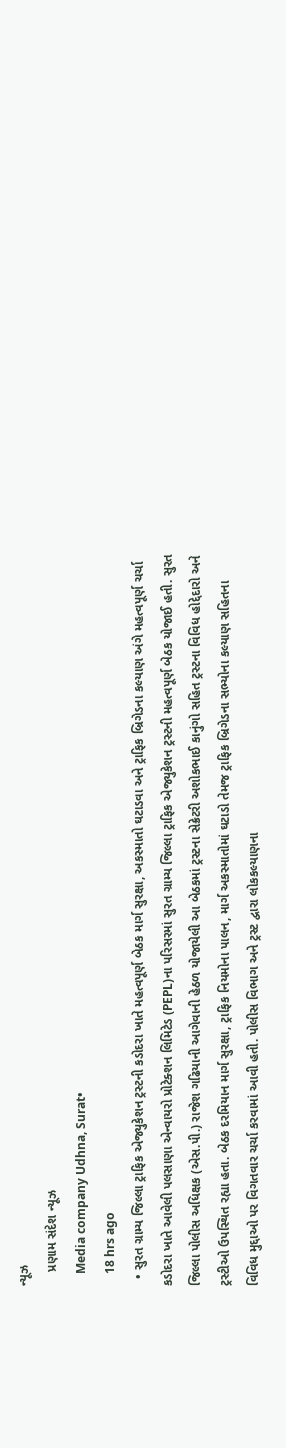ન્યૂઝ
    પ્રણામ સંદેશ ન્યૂઝ
    Media company Udhna, Surat•
    18 hrs ago
  • સુરત ગ્રામ્ય જિલ્લા ટ્રાફિક એજ્યુકેશન ટ્રસ્ટની કડોદરા ખાતે મહત્વપૂર્ણ બેઠક માર્ગ સુરક્ષા, અકસ્માતો ઘટાડવા અને ટ્રાફિક બ્રિગેડના કલ્યાણ અંગે મહત્વપૂર્ણ ચર્ચા કડોદરા ખાતે આવેલી પલસાણા એન્વાયરો પ્રોટેક્શન લિમિટેડ (PEPL)ના પરિસરમાં સુરત ગ્રામ્ય જિલ્લા ટ્રાફિક એજ્યુકેશન ટ્રસ્ટની મહત્વપૂર્ણ બેઠક યોજાઈ હતી. સુરત જિલ્લા પોલીસ અધિક્ષક (એસ.પી.) રાજેશ ગઢિયાની આગેવાની હેઠળ યોજાયેલી આ બેઠકમાં ટ્રસ્ટના સેક્રેટરી અશોકભાઈ કાનુંગો સહિત ટ્રસ્ટના વિવિધ હોદ્દેદારો અને ટ્રસ્ટીઓ ઉપસ્થિત રહ્યા હતા. બેઠક દરમિયાન માર્ગ સુરક્ષા, ટ્રાફિક નિયમોના પાલન, માર્ગ અકસ્માતોમાં ઘટાડો તેમજ ટ્રાફિક બ્રિગેડના સભ્યોના કલ્યાણ સહિતના વિવિધ મુદ્દાઓ પર વિગતવાર ચર્ચા કરવામાં આવી હતી. પોલીસ વિભાગ અને ટ્રસ્ટ દ્વારા લોકકલ્યાણના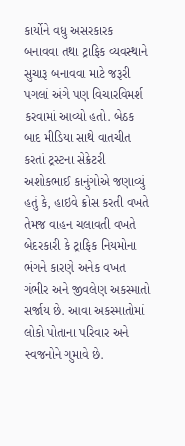કાર્યોને વધુ અસરકારક બનાવવા તથા ટ્રાફિક વ્યવસ્થાને સુચારૂ બનાવવા માટે જરૂરી પગલાં અંગે પણ વિચારવિમર્શ કરવામાં આવ્યો હતો. બેઠક બાદ મીડિયા સાથે વાતચીત કરતાં ટ્રસ્ટના સેક્રેટરી અશોકભાઈ કાનુંગોએ જણાવ્યું હતું કે, હાઇવે ક્રોસ કરતી વખતે તેમજ વાહન ચલાવતી વખતે બેદરકારી કે ટ્રાફિક નિયમોના ભંગને કારણે અનેક વખત ગંભીર અને જીવલેણ અકસ્માતો સર્જાય છે. આવા અકસ્માતોમાં લોકો પોતાના પરિવાર અને સ્વજનોને ગુમાવે છે.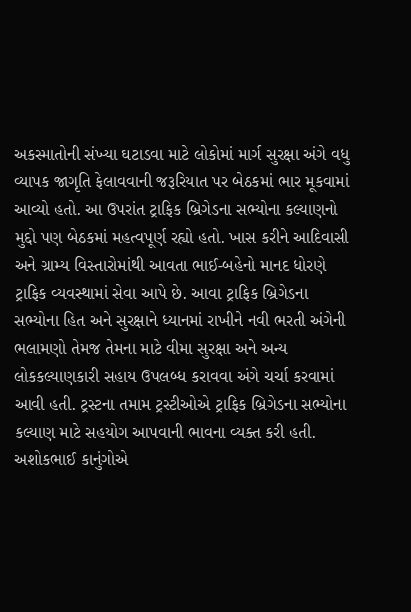અકસ્માતોની સંખ્યા ઘટાડવા માટે લોકોમાં માર્ગ સુરક્ષા અંગે વધુ વ્યાપક જાગૃતિ ફેલાવવાની જરૂરિયાત પર બેઠકમાં ભાર મૂકવામાં આવ્યો હતો. આ ઉપરાંત ટ્રાફિક બ્રિગેડના સભ્યોના કલ્યાણનો મુદ્દો પણ બેઠકમાં મહત્વપૂર્ણ રહ્યો હતો. ખાસ કરીને આદિવાસી અને ગ્રામ્ય વિસ્તારોમાંથી આવતા ભાઈ-બહેનો માનદ ધોરણે ટ્રાફિક વ્યવસ્થામાં સેવા આપે છે. આવા ટ્રાફિક બ્રિગેડના સભ્યોના હિત અને સુરક્ષાને ધ્યાનમાં રાખીને નવી ભરતી અંગેની ભલામણો તેમજ તેમના માટે વીમા સુરક્ષા અને અન્ય લોકકલ્યાણકારી સહાય ઉપલબ્ધ કરાવવા અંગે ચર્ચા કરવામાં આવી હતી. ટ્રસ્ટના તમામ ટ્રસ્ટીઓએ ટ્રાફિક બ્રિગેડના સભ્યોના કલ્યાણ માટે સહયોગ આપવાની ભાવના વ્યક્ત કરી હતી. અશોકભાઈ કાનુંગોએ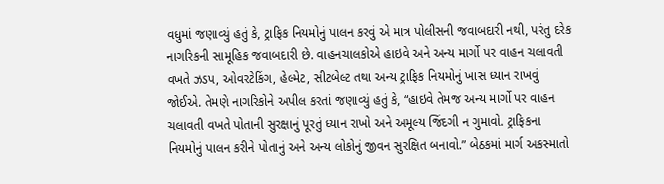વધુમાં જણાવ્યું હતું કે, ટ્રાફિક નિયમોનું પાલન કરવું એ માત્ર પોલીસની જવાબદારી નથી, પરંતુ દરેક નાગરિકની સામૂહિક જવાબદારી છે. વાહનચાલકોએ હાઇવે અને અન્ય માર્ગો પર વાહન ચલાવતી વખતે ઝડપ, ઓવરટેકિંગ, હેલ્મેટ, સીટબેલ્ટ તથા અન્ય ટ્રાફિક નિયમોનું ખાસ ધ્યાન રાખવું જોઈએ. તેમણે નાગરિકોને અપીલ કરતાં જણાવ્યું હતું કે, “હાઇવે તેમજ અન્ય માર્ગો પર વાહન ચલાવતી વખતે પોતાની સુરક્ષાનું પૂરતું ધ્યાન રાખો અને અમૂલ્ય જિંદગી ન ગુમાવો. ટ્રાફિકના નિયમોનું પાલન કરીને પોતાનું અને અન્ય લોકોનું જીવન સુરક્ષિત બનાવો.” બેઠકમાં માર્ગ અકસ્માતો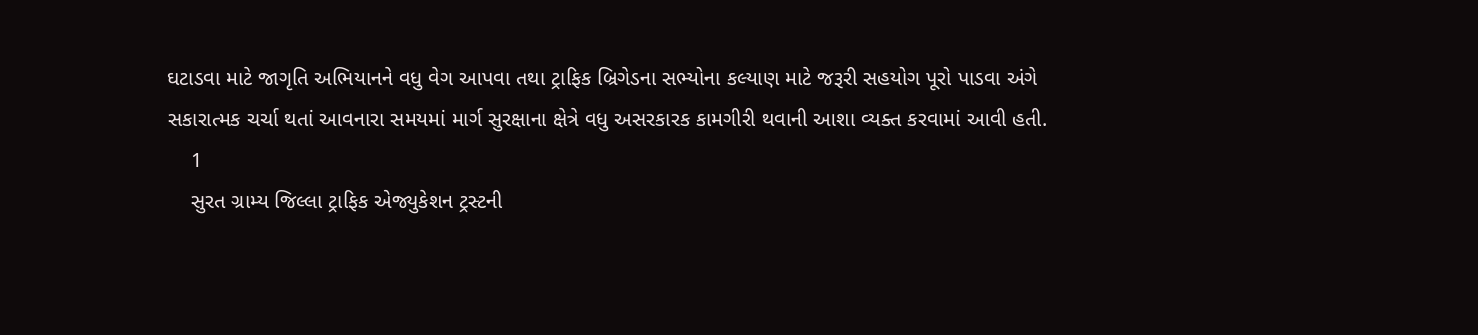ઘટાડવા માટે જાગૃતિ અભિયાનને વધુ વેગ આપવા તથા ટ્રાફિક બ્રિગેડના સભ્યોના કલ્યાણ માટે જરૂરી સહયોગ પૂરો પાડવા અંગે સકારાત્મક ચર્ચા થતાં આવનારા સમયમાં માર્ગ સુરક્ષાના ક્ષેત્રે વધુ અસરકારક કામગીરી થવાની આશા વ્યક્ત કરવામાં આવી હતી.
    1
    સુરત ગ્રામ્ય જિલ્લા ટ્રાફિક એજ્યુકેશન ટ્રસ્ટની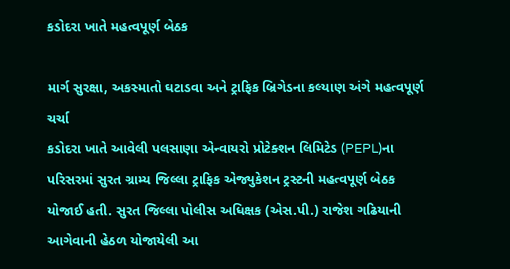કડોદરા ખાતે મહત્વપૂર્ણ બેઠક

માર્ગ સુરક્ષા, અકસ્માતો ઘટાડવા અને ટ્રાફિક બ્રિગેડના કલ્યાણ અંગે મહત્વપૂર્ણ ચર્ચા
કડોદરા ખાતે આવેલી પલસાણા એન્વાયરો પ્રોટેક્શન લિમિટેડ (PEPL)ના પરિસરમાં સુરત ગ્રામ્ય જિલ્લા ટ્રાફિક એજ્યુકેશન ટ્રસ્ટની મહત્વપૂર્ણ બેઠક યોજાઈ હતી. સુરત જિલ્લા પોલીસ અધિક્ષક (એસ.પી.) રાજેશ ગઢિયાની આગેવાની હેઠળ યોજાયેલી આ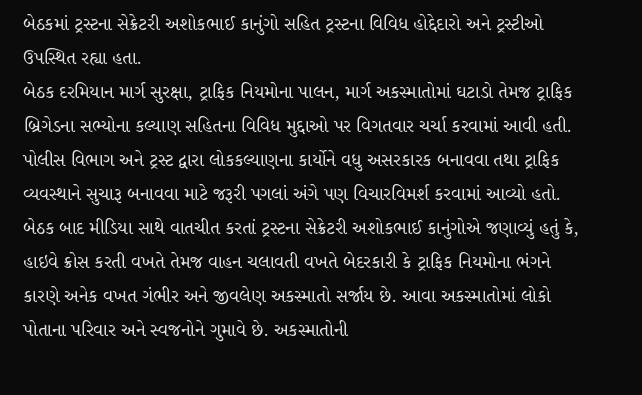બેઠકમાં ટ્રસ્ટના સેક્રેટરી અશોકભાઈ કાનુંગો સહિત ટ્રસ્ટના વિવિધ હોદ્દેદારો અને ટ્રસ્ટીઓ ઉપસ્થિત રહ્યા હતા.
બેઠક દરમિયાન માર્ગ સુરક્ષા, ટ્રાફિક નિયમોના પાલન, માર્ગ અકસ્માતોમાં ઘટાડો તેમજ ટ્રાફિક બ્રિગેડના સભ્યોના કલ્યાણ સહિતના વિવિધ મુદ્દાઓ પર વિગતવાર ચર્ચા કરવામાં આવી હતી. પોલીસ વિભાગ અને ટ્રસ્ટ દ્વારા લોકકલ્યાણના કાર્યોને વધુ અસરકારક બનાવવા તથા ટ્રાફિક વ્યવસ્થાને સુચારૂ બનાવવા માટે જરૂરી પગલાં અંગે પણ વિચારવિમર્શ કરવામાં આવ્યો હતો.
બેઠક બાદ મીડિયા સાથે વાતચીત કરતાં ટ્રસ્ટના સેક્રેટરી અશોકભાઈ કાનુંગોએ જણાવ્યું હતું કે, હાઇવે ક્રોસ કરતી વખતે તેમજ વાહન ચલાવતી વખતે બેદરકારી કે ટ્રાફિક નિયમોના ભંગને કારણે અનેક વખત ગંભીર અને જીવલેણ અકસ્માતો સર્જાય છે. આવા અકસ્માતોમાં લોકો પોતાના પરિવાર અને સ્વજનોને ગુમાવે છે. અકસ્માતોની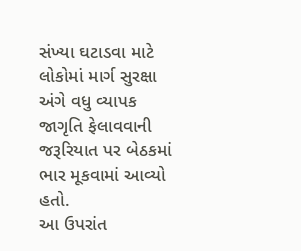સંખ્યા ઘટાડવા માટે લોકોમાં માર્ગ સુરક્ષા અંગે વધુ વ્યાપક જાગૃતિ ફેલાવવાની જરૂરિયાત પર બેઠકમાં ભાર મૂકવામાં આવ્યો હતો.
આ ઉપરાંત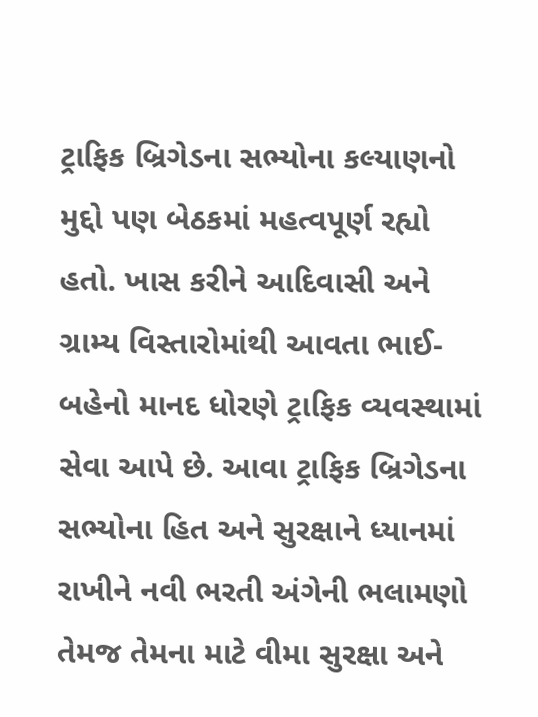ટ્રાફિક બ્રિગેડના સભ્યોના કલ્યાણનો મુદ્દો પણ બેઠકમાં મહત્વપૂર્ણ રહ્યો હતો. ખાસ કરીને આદિવાસી અને ગ્રામ્ય વિસ્તારોમાંથી આવતા ભાઈ-બહેનો માનદ ધોરણે ટ્રાફિક વ્યવસ્થામાં સેવા આપે છે. આવા ટ્રાફિક બ્રિગેડના સભ્યોના હિત અને સુરક્ષાને ધ્યાનમાં રાખીને નવી ભરતી અંગેની ભલામણો તેમજ તેમના માટે વીમા સુરક્ષા અને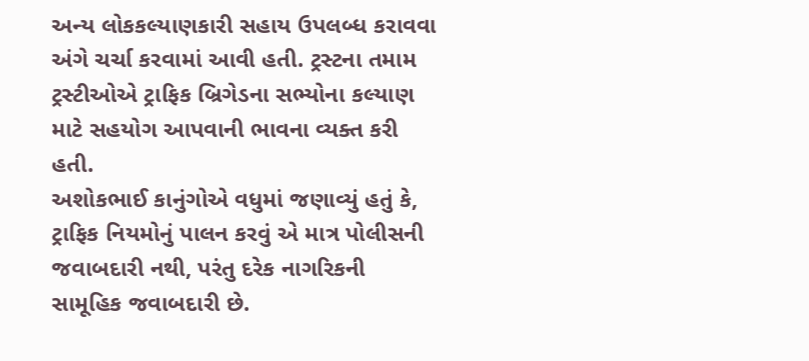અન્ય લોકકલ્યાણકારી સહાય ઉપલબ્ધ કરાવવા અંગે ચર્ચા કરવામાં આવી હતી. ટ્રસ્ટના તમામ ટ્રસ્ટીઓએ ટ્રાફિક બ્રિગેડના સભ્યોના કલ્યાણ માટે સહયોગ આપવાની ભાવના વ્યક્ત કરી હતી.
અશોકભાઈ કાનુંગોએ વધુમાં જણાવ્યું હતું કે, ટ્રાફિક નિયમોનું પાલન કરવું એ માત્ર પોલીસની જવાબદારી નથી, પરંતુ દરેક નાગરિકની સામૂહિક જવાબદારી છે.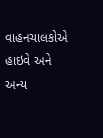વાહનચાલકોએ હાઇવે અને અન્ય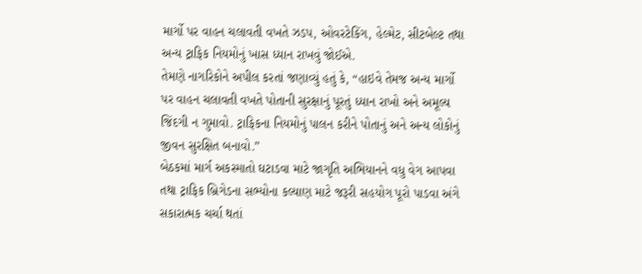માર્ગો પર વાહન ચલાવતી વખતે ઝડપ, ઓવરટેકિંગ, હેલ્મેટ, સીટબેલ્ટ તથા અન્ય ટ્રાફિક નિયમોનું ખાસ ધ્યાન રાખવું જોઈએ.
તેમણે નાગરિકોને અપીલ કરતાં જણાવ્યું હતું કે, “હાઇવે તેમજ અન્ય માર્ગો પર વાહન ચલાવતી વખતે પોતાની સુરક્ષાનું પૂરતું ધ્યાન રાખો અને અમૂલ્ય જિંદગી ન ગુમાવો. ટ્રાફિકના નિયમોનું પાલન કરીને પોતાનું અને અન્ય લોકોનું જીવન સુરક્ષિત બનાવો.”
બેઠકમાં માર્ગ અકસ્માતો ઘટાડવા માટે જાગૃતિ અભિયાનને વધુ વેગ આપવા તથા ટ્રાફિક બ્રિગેડના સભ્યોના કલ્યાણ માટે જરૂરી સહયોગ પૂરો પાડવા અંગે સકારાત્મક ચર્ચા થતાં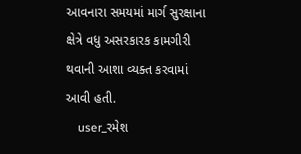આવનારા સમયમાં માર્ગ સુરક્ષાના ક્ષેત્રે વધુ અસરકારક કામગીરી થવાની આશા વ્યક્ત કરવામાં આવી હતી.
    user_રમેશ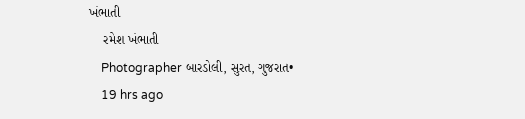ખંભાતી
    રમેશ ખંભાતી
    Photographer બારડોલી, સુરત, ગુજરાત•
    19 hrs ago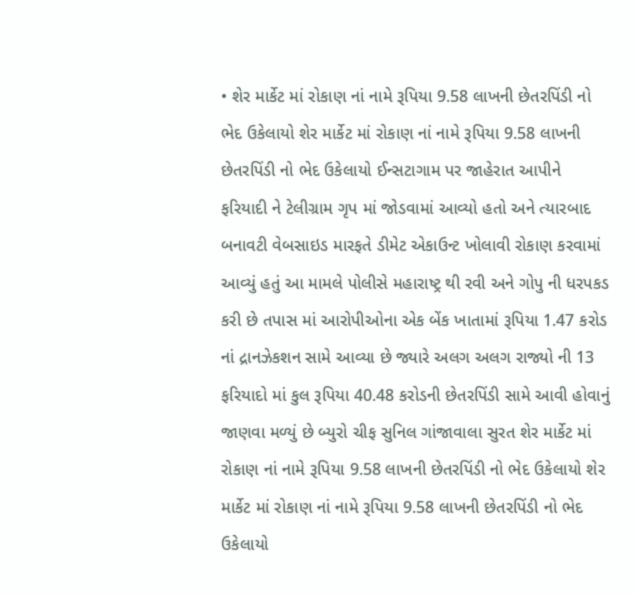• શેર માર્કેટ માં રોકાણ નાં નામે રૂપિયા 9.58 લાખની છેતરપિંડી નો ભેદ ઉકેલાયો શેર માર્કેટ માં રોકાણ નાં નામે રૂપિયા 9.58 લાખની છેતરપિંડી નો ભેદ ઉકેલાયો‌ ઈન્સટાગામ પર જાહેરાત આપીને ફરિયાદી ને ટેલીગ્રામ ગૃપ માં જોડવામાં આવ્યો હતો અને ત્યારબાદ બનાવટી વેબસાઇડ મારફતે ડીમેટ એકાઉન્ટ ખોલાવી રોકાણ કરવામાં આવ્યું હતું આ મામલે પોલીસે મહારાષ્ટ્ર થી રવી અને ગોપુ ની ધરપકડ કરી છે તપાસ માં આરોપીઓના એક બેંક ખાતામાં રૂપિયા 1.47 કરોડ નાં દ્રાનઝેકશન સામે આવ્યા છે જ્યારે અલગ અલગ રાજ્યો ની 13 ફરિયાદો માં કુલ રૂપિયા 40.48 કરોડની છેતરપિંડી સામે આવી હોવાનું જાણવા મળ્યું છે બ્યુરો ચીફ સુનિલ ગાંજાવાલા સુરત શેર માર્કેટ માં રોકાણ નાં નામે રૂપિયા 9.58 લાખની છેતરપિંડી નો ભેદ ઉકેલાયો શેર માર્કેટ માં રોકાણ નાં નામે રૂપિયા 9.58 લાખની છેતરપિંડી નો ભેદ ઉકેલાયો‌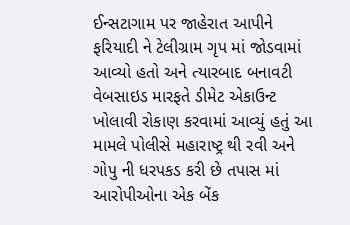ઈન્સટાગામ પર જાહેરાત આપીને ફરિયાદી ને ટેલીગ્રામ ગૃપ માં જોડવામાં આવ્યો હતો અને ત્યારબાદ બનાવટી વેબસાઇડ મારફતે ડીમેટ એકાઉન્ટ ખોલાવી રોકાણ કરવામાં આવ્યું હતું આ મામલે પોલીસે મહારાષ્ટ્ર થી રવી અને ગોપુ ની ધરપકડ કરી છે તપાસ માં આરોપીઓના એક બેંક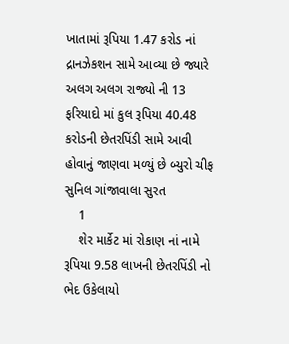ખાતામાં રૂપિયા 1.47 કરોડ નાં દ્રાનઝેકશન સામે આવ્યા છે જ્યારે અલગ અલગ રાજ્યો ની 13 ફરિયાદો માં કુલ રૂપિયા 40.48 કરોડની છેતરપિંડી સામે આવી હોવાનું જાણવા મળ્યું છે બ્યુરો ચીફ સુનિલ ગાંજાવાલા સુરત
    1
    શેર માર્કેટ માં રોકાણ નાં નામે રૂપિયા 9.58 લાખની છેતરપિંડી નો ભેદ ઉકેલાયો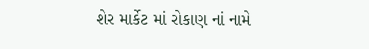શેર માર્કેટ માં રોકાણ નાં નામે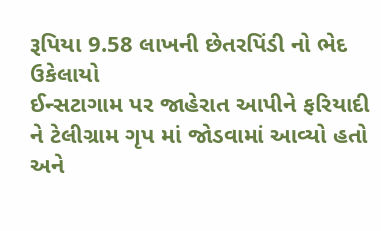રૂપિયા 9.58 લાખની છેતરપિંડી નો ભેદ ઉકેલાયો‌
ઈન્સટાગામ પર જાહેરાત આપીને ફરિયાદી ને ટેલીગ્રામ ગૃપ માં જોડવામાં આવ્યો હતો અને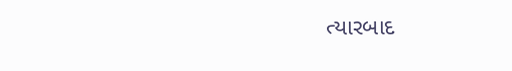ત્યારબાદ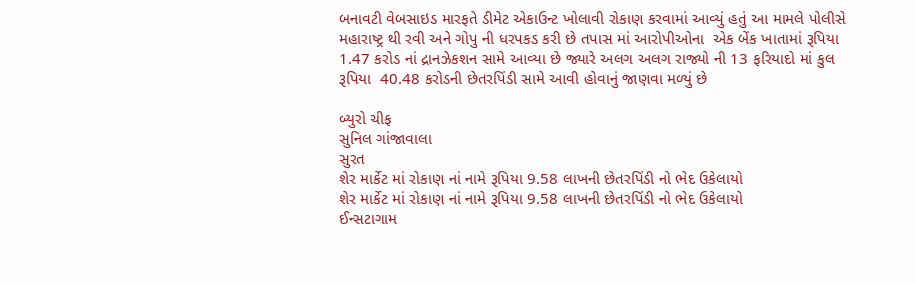બનાવટી વેબસાઇડ મારફતે ડીમેટ એકાઉન્ટ ખોલાવી રોકાણ કરવામાં આવ્યું હતું આ મામલે પોલીસે મહારાષ્ટ્ર થી રવી અને ગોપુ ની ધરપકડ કરી છે તપાસ માં આરોપીઓના  એક બેંક ખાતામાં રૂપિયા 1.47 કરોડ નાં દ્રાનઝેકશન સામે આવ્યા છે જ્યારે અલગ અલગ રાજ્યો ની 13 ફરિયાદો માં કુલ રૂપિયા  40.48 કરોડની છેતરપિંડી સામે આવી હોવાનું જાણવા મળ્યું છે

બ્યુરો ચીફ
સુનિલ ગાંજાવાલા
સુરત
શેર માર્કેટ માં રોકાણ નાં નામે રૂપિયા 9.58 લાખની છેતરપિંડી નો ભેદ ઉકેલાયો
શેર માર્કેટ માં રોકાણ નાં નામે રૂપિયા 9.58 લાખની છેતરપિંડી નો ભેદ ઉકેલાયો‌
ઈન્સટાગામ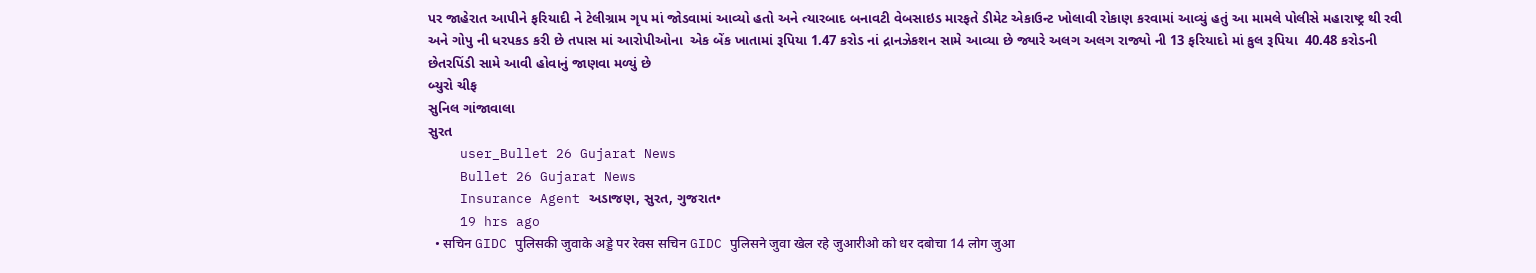પર જાહેરાત આપીને ફરિયાદી ને ટેલીગ્રામ ગૃપ માં જોડવામાં આવ્યો હતો અને ત્યારબાદ બનાવટી વેબસાઇડ મારફતે ડીમેટ એકાઉન્ટ ખોલાવી રોકાણ કરવામાં આવ્યું હતું આ મામલે પોલીસે મહારાષ્ટ્ર થી રવી અને ગોપુ ની ધરપકડ કરી છે તપાસ માં આરોપીઓના  એક બેંક ખાતામાં રૂપિયા 1.47 કરોડ નાં દ્રાનઝેકશન સામે આવ્યા છે જ્યારે અલગ અલગ રાજ્યો ની 13 ફરિયાદો માં કુલ રૂપિયા  40.48 કરોડની છેતરપિંડી સામે આવી હોવાનું જાણવા મળ્યું છે
બ્યુરો ચીફ
સુનિલ ગાંજાવાલા
સુરત
    user_Bullet 26 Gujarat News
    Bullet 26 Gujarat News
    Insurance Agent અડાજણ, સુરત, ગુજરાત•
    19 hrs ago
  • सचिन GIDC पुलिसकी जुवाके अड्डे पर रेक्स सचिन GIDC पुलिसने जुवा खेल रहे जुआरीओ को धर दबोचा 14 लोग जुआ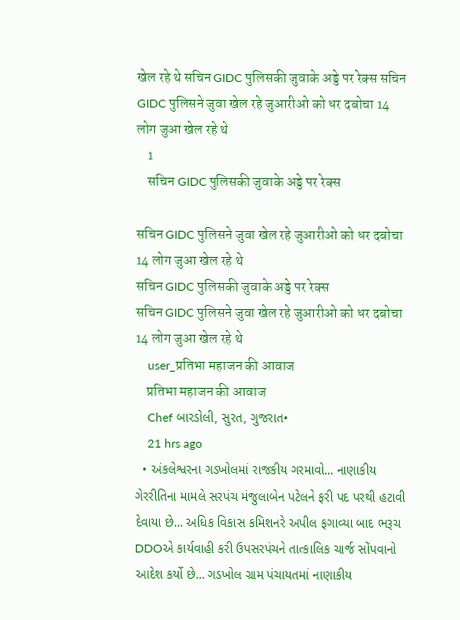खेल रहे थे सचिन GIDC पुलिसकी जुवाके अड्डे पर रेक्स सचिन GIDC पुलिसने जुवा खेल रहे जुआरीओ को धर दबोचा 14 लोग जुआ खेल रहे थे
    1
    सचिन GIDC पुलिसकी जुवाके अड्डे पर रेक्स

सचिन GIDC पुलिसने जुवा खेल रहे जुआरीओ को धर दबोचा 14 लोग जुआ खेल रहे थे
सचिन GIDC पुलिसकी जुवाके अड्डे पर रेक्स
सचिन GIDC पुलिसने जुवा खेल रहे जुआरीओ को धर दबोचा 14 लोग जुआ खेल रहे थे
    user_प्रतिभा महाजन की आवाज
    प्रतिभा महाजन की आवाज
    Chef બારડોલી, સુરત, ગુજરાત•
    21 hrs ago
  • અંકલેશ્વરના ગડખોલમાં રાજકીય ગરમાવો... નાણાકીય ગેરરીતિના મામલે સરપંચ મંજુલાબેન પટેલને ફરી પદ પરથી હટાવી દેવાયા છે... અધિક વિકાસ કમિશનરે અપીલ ફગાવ્યા બાદ ભરૂચ DDOએ કાર્યવાહી કરી ઉપસરપંચને તાત્કાલિક ચાર્જ સોંપવાનો આદેશ કર્યો છે... ગડખોલ ગ્રામ પંચાયતમાં નાણાકીય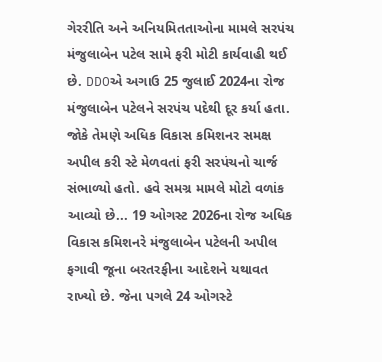ગેરરીતિ અને અનિયમિતતાઓના મામલે સરપંચ મંજુલાબેન પટેલ સામે ફરી મોટી કાર્યવાહી થઈ છે. DDOએ અગાઉ 25 જુલાઈ 2024ના રોજ મંજુલાબેન પટેલને સરપંચ પદેથી દૂર કર્યા હતા. જોકે તેમણે અધિક વિકાસ કમિશનર સમક્ષ અપીલ કરી સ્ટે મેળવતાં ફરી સરપંચનો ચાર્જ સંભાળ્યો હતો. હવે સમગ્ર મામલે મોટો વળાંક આવ્યો છે... 19 ઓગસ્ટ 2026ના રોજ અધિક વિકાસ કમિશનરે મંજુલાબેન પટેલની અપીલ ફગાવી જૂના બરતરફીના આદેશને યથાવત રાખ્યો છે. જેના પગલે 24 ઓગસ્ટે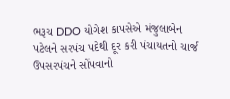ભરૂચ DDO યોગેશ કાપસેએ મંજુલાબેન પટેલને સરપંચ પદેથી દૂર કરી પંચાયતનો ચાર્જ ઉપસરપંચને સોંપવાનો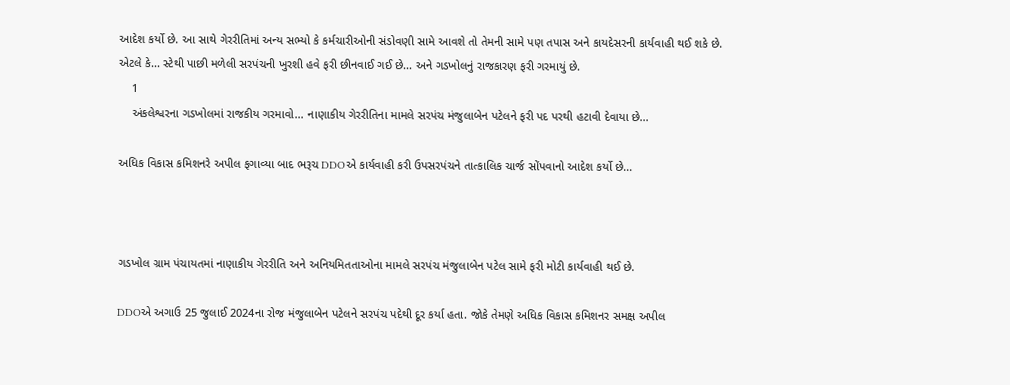આદેશ કર્યો છે. આ સાથે ગેરરીતિમાં અન્ય સભ્યો કે કર્મચારીઓની સંડોવણી સામે આવશે તો તેમની સામે પણ તપાસ અને કાયદેસરની કાર્યવાહી થઈ શકે છે. એટલે કે... સ્ટેથી પાછી મળેલી સરપંચની ખુરશી હવે ફરી છીનવાઈ ગઈ છે... અને ગડખોલનું રાજકારણ ફરી ગરમાયું છે.
    1
    અંકલેશ્વરના ગડખોલમાં રાજકીય ગરમાવો... નાણાકીય ગેરરીતિના મામલે સરપંચ મંજુલાબેન પટેલને ફરી પદ પરથી હટાવી દેવાયા છે...

અધિક વિકાસ કમિશનરે અપીલ ફગાવ્યા બાદ ભરૂચ DDOએ કાર્યવાહી કરી ઉપસરપંચને તાત્કાલિક ચાર્જ સોંપવાનો આદેશ કર્યો છે...



ગડખોલ ગ્રામ પંચાયતમાં નાણાકીય ગેરરીતિ અને અનિયમિતતાઓના મામલે સરપંચ મંજુલાબેન પટેલ સામે ફરી મોટી કાર્યવાહી થઈ છે.

DDOએ અગાઉ 25 જુલાઈ 2024ના રોજ મંજુલાબેન પટેલને સરપંચ પદેથી દૂર કર્યા હતા. જોકે તેમણે અધિક વિકાસ કમિશનર સમક્ષ અપીલ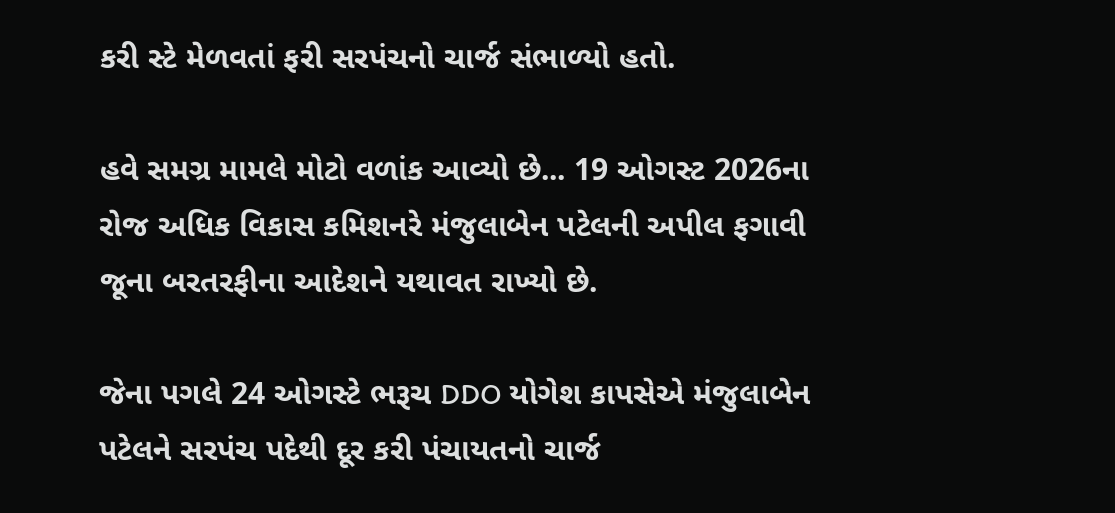કરી સ્ટે મેળવતાં ફરી સરપંચનો ચાર્જ સંભાળ્યો હતો.

હવે સમગ્ર મામલે મોટો વળાંક આવ્યો છે... 19 ઓગસ્ટ 2026ના રોજ અધિક વિકાસ કમિશનરે મંજુલાબેન પટેલની અપીલ ફગાવી જૂના બરતરફીના આદેશને યથાવત રાખ્યો છે.

જેના પગલે 24 ઓગસ્ટે ભરૂચ DDO યોગેશ કાપસેએ મંજુલાબેન પટેલને સરપંચ પદેથી દૂર કરી પંચાયતનો ચાર્જ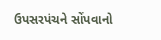ઉપસરપંચને સોંપવાનો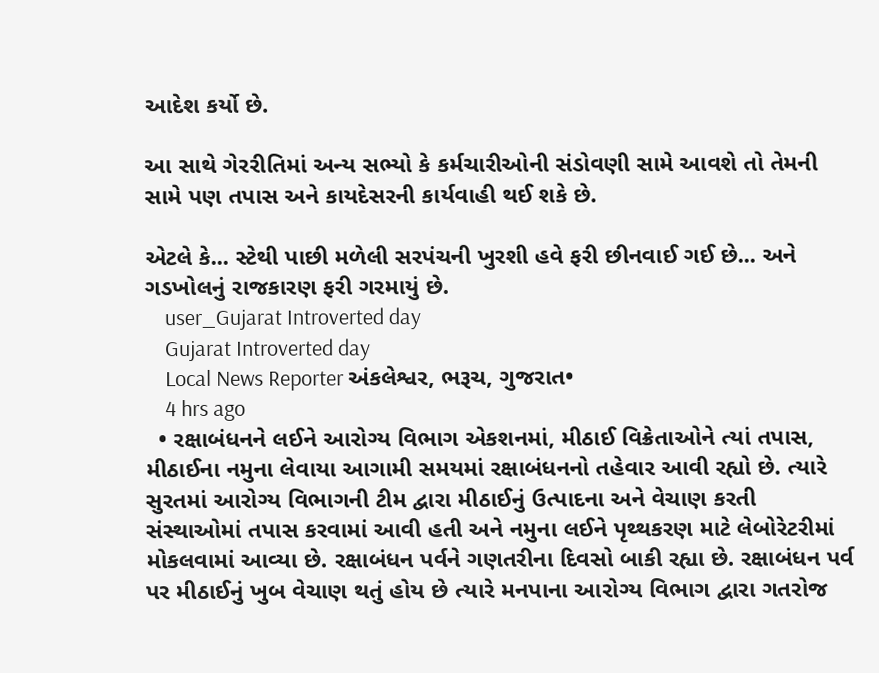આદેશ કર્યો છે.

આ સાથે ગેરરીતિમાં અન્ય સભ્યો કે કર્મચારીઓની સંડોવણી સામે આવશે તો તેમની સામે પણ તપાસ અને કાયદેસરની કાર્યવાહી થઈ શકે છે.

એટલે કે... સ્ટેથી પાછી મળેલી સરપંચની ખુરશી હવે ફરી છીનવાઈ ગઈ છે... અને ગડખોલનું રાજકારણ ફરી ગરમાયું છે.
    user_Gujarat Introverted day
    Gujarat Introverted day
    Local News Reporter અંકલેશ્વર, ભરૂચ, ગુજરાત•
    4 hrs ago
  • રક્ષાબંધનને લઈને આરોગ્ય વિભાગ એકશનમાં, મીઠાઈ વિક્રેતાઓને ત્યાં તપાસ, મીઠાઈના નમુના લેવાયા આગામી સમયમાં રક્ષાબંધનનો તહેવાર આવી રહ્યો છે. ત્યારે સુરતમાં આરોગ્ય વિભાગની ટીમ દ્વારા મીઠાઈનું ઉત્પાદના અને વેચાણ કરતી સંસ્થાઓમાં તપાસ કરવામાં આવી હતી અને નમુના લઈને પૃથ્થકરણ માટે લેબોરેટરીમાં મોકલવામાં આવ્યા છે. રક્ષાબંધન પર્વને ગણતરીના દિવસો બાકી રહ્યા છે. રક્ષાબંધન પર્વ પર મીઠાઈનું ખુબ વેચાણ થતું હોય છે ત્યારે મનપાના આરોગ્ય વિભાગ દ્વારા ગતરોજ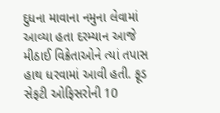દુધના માવાના નમુના લેવામાં આવ્યા હતા દરમ્યાન આજે મીઠાઈ વિક્રેતાઓને ત્યાં તપાસ હાથ ધરવામાં આવી હતી. ફૂડ સેફટી ઓફિસરોની 10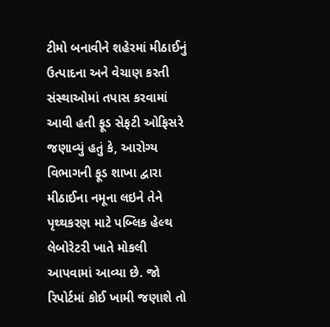ટીમો બનાવીને શહેરમાં મીઠાઈનું ઉત્પાદના અને વેચાણ કરતી સંસ્થાઓમાં તપાસ કરવામાં આવી હતી ફૂડ સેફટી ઓફિસરે જણાવ્યું હતું કે, આરોગ્ય વિભાગની ફૂડ શાખા દ્વારા મીઠાઈના નમૂના લઇને તેને પૃથ્થકરણ માટે પબ્લિક હેલ્થ લેબોરેટરી ખાતે મોકલી આપવામાં આવ્યા છે. જો રિપોર્ટમાં કોઈ ખામી જણાશે તો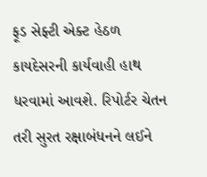ફૂડ સેફ્ટી એક્ટ હેઠળ કાયદેસરની કાર્યવાહી હાથ ધરવામાં આવશે. રિપોર્ટર ચેતન તરી સુરત રક્ષાબંધનને લઈને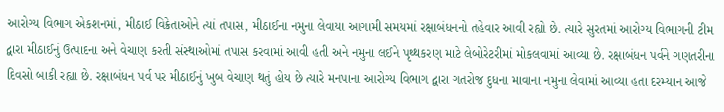આરોગ્ય વિભાગ એકશનમાં, મીઠાઈ વિક્રેતાઓને ત્યાં તપાસ, મીઠાઈના નમુના લેવાયા આગામી સમયમાં રક્ષાબંધનનો તહેવાર આવી રહ્યો છે. ત્યારે સુરતમાં આરોગ્ય વિભાગની ટીમ દ્વારા મીઠાઈનું ઉત્પાદના અને વેચાણ કરતી સંસ્થાઓમાં તપાસ કરવામાં આવી હતી અને નમુના લઈને પૃથ્થકરણ માટે લેબોરેટરીમાં મોકલવામાં આવ્યા છે. રક્ષાબંધન પર્વને ગણતરીના દિવસો બાકી રહ્યા છે. રક્ષાબંધન પર્વ પર મીઠાઈનું ખુબ વેચાણ થતું હોય છે ત્યારે મનપાના આરોગ્ય વિભાગ દ્વારા ગતરોજ દુધના માવાના નમુના લેવામાં આવ્યા હતા દરમ્યાન આજે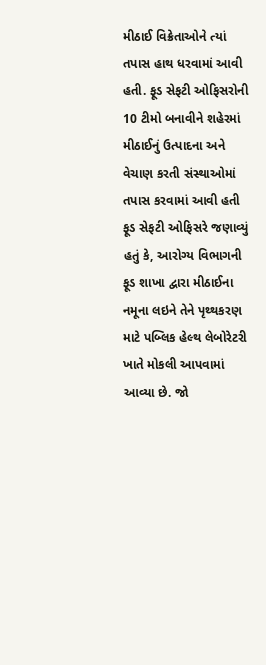મીઠાઈ વિક્રેતાઓને ત્યાં તપાસ હાથ ધરવામાં આવી હતી. ફૂડ સેફટી ઓફિસરોની 10 ટીમો બનાવીને શહેરમાં મીઠાઈનું ઉત્પાદના અને વેચાણ કરતી સંસ્થાઓમાં તપાસ કરવામાં આવી હતી ફૂડ સેફટી ઓફિસરે જણાવ્યું હતું કે, આરોગ્ય વિભાગની ફૂડ શાખા દ્વારા મીઠાઈના નમૂના લઇને તેને પૃથ્થકરણ માટે પબ્લિક હેલ્થ લેબોરેટરી ખાતે મોકલી આપવામાં આવ્યા છે. જો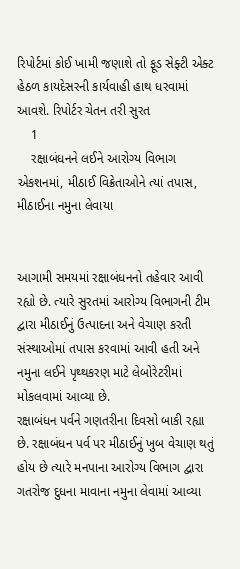રિપોર્ટમાં કોઈ ખામી જણાશે તો ફૂડ સેફ્ટી એક્ટ હેઠળ કાયદેસરની કાર્યવાહી હાથ ધરવામાં આવશે. રિપોર્ટર ચેતન તરી સુરત
    1
    રક્ષાબંધનને લઈને આરોગ્ય વિભાગ એકશનમાં, મીઠાઈ વિક્રેતાઓને ત્યાં તપાસ, મીઠાઈના નમુના લેવાયા


આગામી સમયમાં રક્ષાબંધનનો તહેવાર આવી રહ્યો છે. ત્યારે સુરતમાં આરોગ્ય વિભાગની ટીમ દ્વારા મીઠાઈનું ઉત્પાદના અને વેચાણ કરતી સંસ્થાઓમાં તપાસ કરવામાં આવી હતી અને નમુના લઈને પૃથ્થકરણ માટે લેબોરેટરીમાં મોકલવામાં આવ્યા છે.
રક્ષાબંધન પર્વને ગણતરીના દિવસો બાકી રહ્યા છે. રક્ષાબંધન પર્વ પર મીઠાઈનું ખુબ વેચાણ થતું હોય છે ત્યારે મનપાના આરોગ્ય વિભાગ દ્વારા ગતરોજ દુધના માવાના નમુના લેવામાં આવ્યા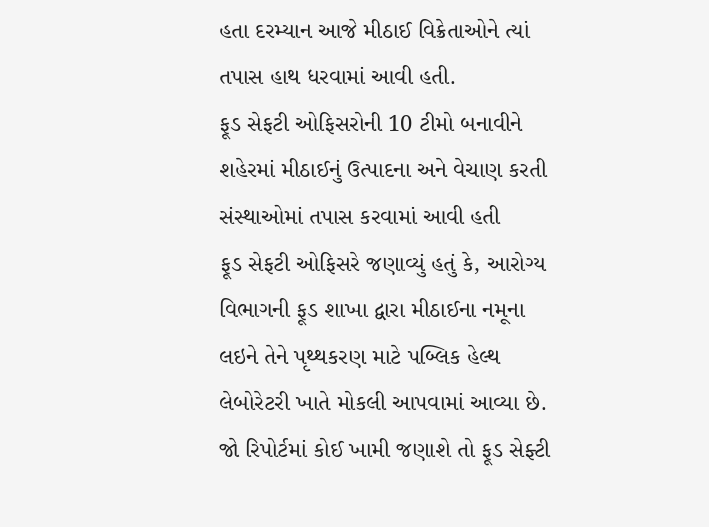હતા દરમ્યાન આજે મીઠાઈ વિક્રેતાઓને ત્યાં તપાસ હાથ ધરવામાં આવી હતી.
ફૂડ સેફટી ઓફિસરોની 10 ટીમો બનાવીને શહેરમાં મીઠાઈનું ઉત્પાદના અને વેચાણ કરતી સંસ્થાઓમાં તપાસ કરવામાં આવી હતી
ફૂડ સેફટી ઓફિસરે જણાવ્યું હતું કે, આરોગ્ય વિભાગની ફૂડ શાખા દ્વારા મીઠાઈના નમૂના લઇને તેને પૃથ્થકરણ માટે પબ્લિક હેલ્થ લેબોરેટરી ખાતે મોકલી આપવામાં આવ્યા છે. જો રિપોર્ટમાં કોઈ ખામી જણાશે તો ફૂડ સેફ્ટી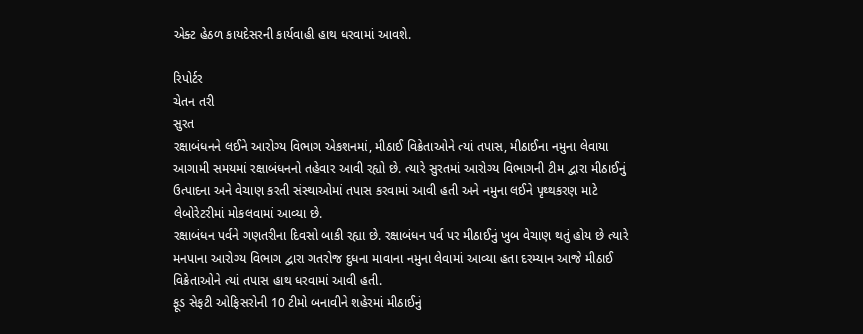એક્ટ હેઠળ કાયદેસરની કાર્યવાહી હાથ ધરવામાં આવશે.

રિપોર્ટર
ચેતન તરી
સુરત
રક્ષાબંધનને લઈને આરોગ્ય વિભાગ એકશનમાં, મીઠાઈ વિક્રેતાઓને ત્યાં તપાસ, મીઠાઈના નમુના લેવાયા
આગામી સમયમાં રક્ષાબંધનનો તહેવાર આવી રહ્યો છે. ત્યારે સુરતમાં આરોગ્ય વિભાગની ટીમ દ્વારા મીઠાઈનું ઉત્પાદના અને વેચાણ કરતી સંસ્થાઓમાં તપાસ કરવામાં આવી હતી અને નમુના લઈને પૃથ્થકરણ માટે લેબોરેટરીમાં મોકલવામાં આવ્યા છે.
રક્ષાબંધન પર્વને ગણતરીના દિવસો બાકી રહ્યા છે. રક્ષાબંધન પર્વ પર મીઠાઈનું ખુબ વેચાણ થતું હોય છે ત્યારે મનપાના આરોગ્ય વિભાગ દ્વારા ગતરોજ દુધના માવાના નમુના લેવામાં આવ્યા હતા દરમ્યાન આજે મીઠાઈ વિક્રેતાઓને ત્યાં તપાસ હાથ ધરવામાં આવી હતી.
ફૂડ સેફટી ઓફિસરોની 10 ટીમો બનાવીને શહેરમાં મીઠાઈનું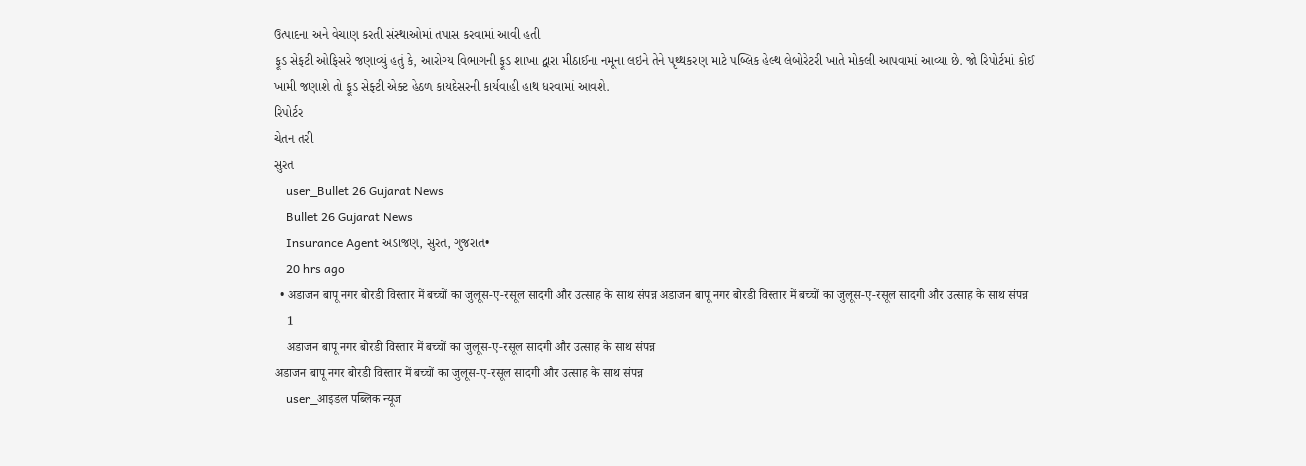ઉત્પાદના અને વેચાણ કરતી સંસ્થાઓમાં તપાસ કરવામાં આવી હતી
ફૂડ સેફટી ઓફિસરે જણાવ્યું હતું કે, આરોગ્ય વિભાગની ફૂડ શાખા દ્વારા મીઠાઈના નમૂના લઇને તેને પૃથ્થકરણ માટે પબ્લિક હેલ્થ લેબોરેટરી ખાતે મોકલી આપવામાં આવ્યા છે. જો રિપોર્ટમાં કોઈ ખામી જણાશે તો ફૂડ સેફ્ટી એક્ટ હેઠળ કાયદેસરની કાર્યવાહી હાથ ધરવામાં આવશે.
રિપોર્ટર
ચેતન તરી
સુરત
    user_Bullet 26 Gujarat News
    Bullet 26 Gujarat News
    Insurance Agent અડાજણ, સુરત, ગુજરાત•
    20 hrs ago
  • अडाजन बापू नगर बोरडी विस्तार में बच्चों का जुलूस-ए-रसूल सादगी और उत्साह के साथ संपन्न अडाजन बापू नगर बोरडी विस्तार में बच्चों का जुलूस-ए-रसूल सादगी और उत्साह के साथ संपन्न
    1
    अडाजन बापू नगर बोरडी विस्तार में बच्चों का जुलूस-ए-रसूल सादगी और उत्साह के साथ संपन्न
अडाजन बापू नगर बोरडी विस्तार में बच्चों का जुलूस-ए-रसूल सादगी और उत्साह के साथ संपन्न
    user_आइडल पब्लिक न्यूज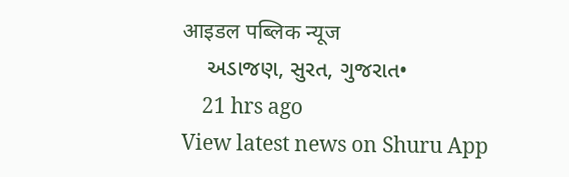आइडल पब्लिक न्यूज
    અડાજણ, સુરત, ગુજરાત•
    21 hrs ago
View latest news on Shuru App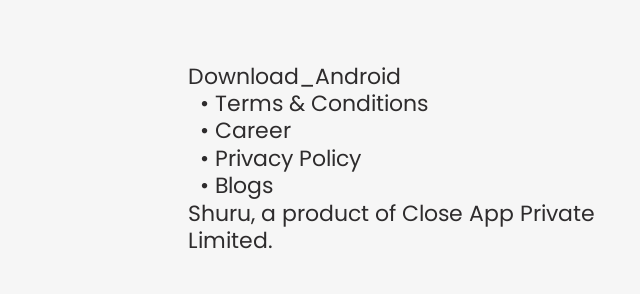Download_Android
  • Terms & Conditions
  • Career
  • Privacy Policy
  • Blogs
Shuru, a product of Close App Private Limited.